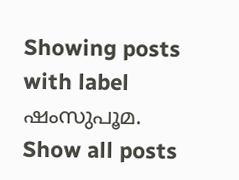Showing posts with label ഷംസുപൂമ. Show all posts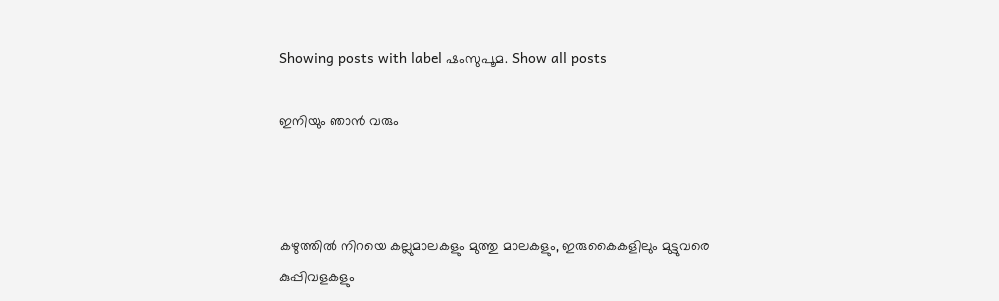Showing posts with label ഷംസുപൂമ. Show all posts

ഇനിയും ഞാൻ വരും



കഴുത്തിൽ നിറയെ കല്ലുമാലകളും മുത്തു മാലകളും, ഇരുകൈകളിലും മുട്ടുവരെ കുപ്പിവളകളും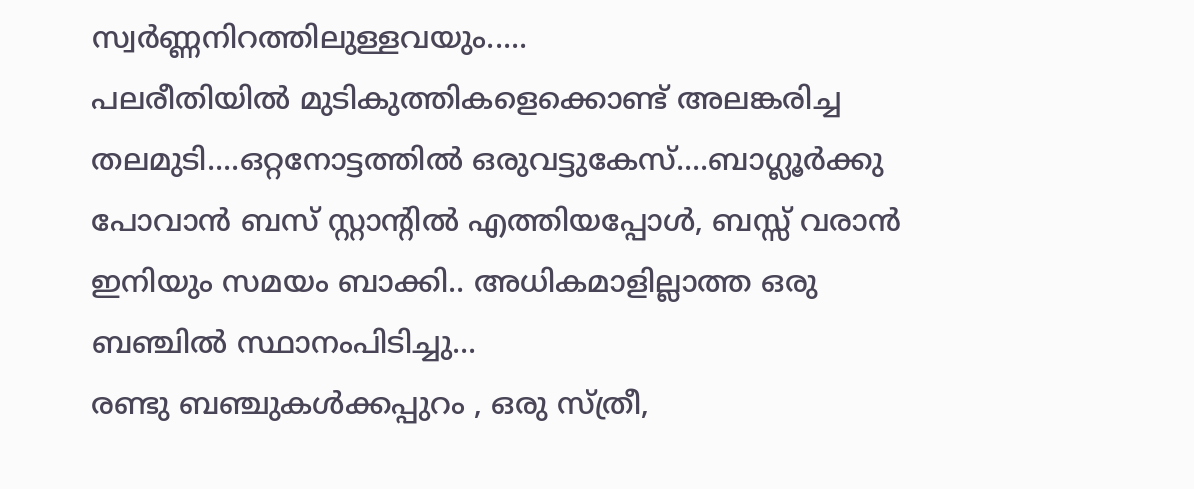സ്വർണ്ണനിറത്തിലുള്ളവയും.....
പലരീതിയിൽ മുടികുത്തികളെക്കൊണ്ട്‌ അലങ്കരിച്ച തലമുടി....ഒറ്റനോട്ടത്തിൽ ഒരുവട്ടുകേസ്‌....ബാഗ്ലൂർക്കു പോവാൻ ബസ്‌ സ്റ്റാന്റിൽ എത്തിയപ്പോൾ, ബസ്സ്‌ വരാൻ ഇനിയും സമയം ബാക്കി.. അധികമാളില്ലാത്ത ഒരു ബഞ്ചിൽ സ്ഥാനംപിടിച്ചു...
രണ്ടു ബഞ്ചുകൾക്കപ്പുറം , ഒരു സ്ത്രീ,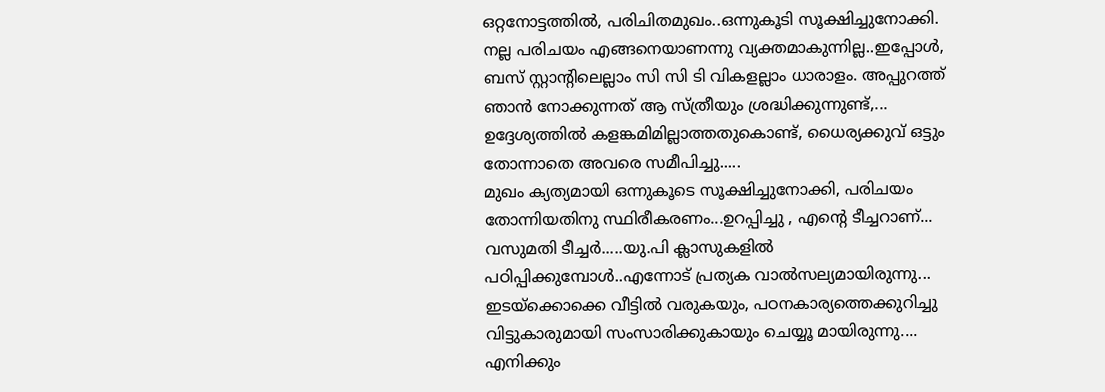ഒറ്റനോട്ടത്തിൽ, പരിചിതമുഖം..ഒന്നുകൂടി സൂക്ഷിച്ചുനോക്കി. നല്ല പരിചയം എങ്ങനെയാണന്നു വ്യക്തമാകുന്നില്ല..ഇപ്പോൾ, ബസ്‌ സ്റ്റാന്റിലെല്ലാം സി സി ടി വികളല്ലാം ധാരാളം. അപ്പുറത്ത്‌ ഞാൻ നോക്കുന്നത്‌ ആ സ്ത്രീയും ശ്രദ്ധിക്കുന്നുണ്ട്,... ഉദ്ദേശ്യത്തിൽ കളങ്കമിമില്ലാത്തതുകൊണ്ട്‌, ധൈര്യക്കുവ്‌ ഒട്ടും തോന്നാതെ അവരെ സമീപിച്ചു.....
മുഖം ക്യത്യമായി ഒന്നുകൂടെ സൂക്ഷിച്ചുനോക്കി, പരിചയം തോന്നിയതിനു സ്ഥിരീകരണം...ഉറപ്പിച്ചു , എന്റെ ടീച്ചറാണ്...
വസുമതി ടീച്ചർ.....യു.പി ക്ലാസുകളിൽ പഠിപ്പിക്കുമ്പോൾ..എന്നോട്‌ പ്രത്യക വാൽസല്യമായിരുന്നു... ഇടയ്ക്കൊക്കെ വീട്ടിൽ വരുകയും, പഠനകാര്യത്തെക്കുറിച്ചു വിട്ടുകാരുമായി സംസാരിക്കുകായും ചെയ്യൂ മായിരുന്നു.... എനിക്കും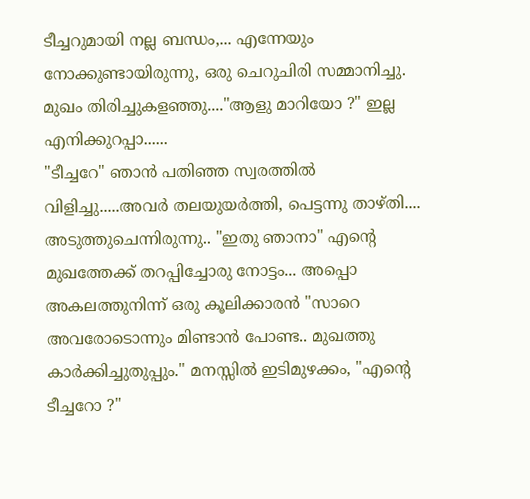ടീച്ചറുമായി നല്ല ബന്ധം,... എന്നേയും നോക്കുണ്ടായിരുന്നു, ഒരു ചെറുചിരി സമ്മാനിച്ചു. മുഖം തിരിച്ചുകളഞ്ഞു...."ആളു മാറിയോ ?" ഇല്ല എനിക്കുറപ്പാ......
"ടീച്ചറേ" ഞാൻ പതിഞ്ഞ സ്വരത്തിൽ വിളിച്ചു.....അവർ തലയുയർത്തി, പെട്ടന്നു താഴ്തി.... അടുത്തുചെന്നിരുന്നു.. "ഇതു ഞാനാ" എന്റെ മുഖത്തേക്ക്‌ തറപ്പിച്ചോരു നോട്ടം... അപ്പൊ അകലത്തുനിന്ന് ഒരു കൂലിക്കാരൻ "സാറെ അവരോടൊന്നും മിണ്ടാൻ പോണ്ട.. മുഖത്തു കാർക്കിച്ചുതുപ്പും." മനസ്സിൽ ഇടിമുഴക്കം, "എന്റെ ടീച്ചറോ ?"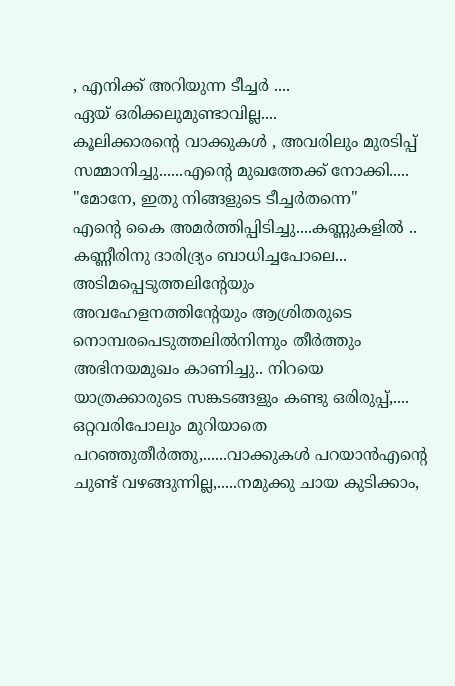, എനിക്ക്‌ അറിയുന്ന ടീച്ചർ ....
ഏയ്‌ ഒരിക്കലുമുണ്ടാവില്ല....
കൂലിക്കാരന്റെ വാക്കുകൾ , അവരിലും മുരടിപ്പ്‌ സമ്മാനിച്ചു......എന്റെ മുഖത്തേക്ക്‌ നോക്കി.....
"മോനേ, ഇതു നിങ്ങളുടെ ടീച്ചർതന്നെ"
എന്റെ കൈ അമർത്തിപ്പിടിച്ചു....കണ്ണുകളിൽ .. കണ്ണീരിനു ദാരിദ്ര്യം ബാധിച്ചപോലെ...
അടിമപ്പെടുത്തലിന്റേയും അവഹേളനത്തിന്റേയും ആശ്രിതരുടെ നൊമ്പരപെടുത്തലിൽനിന്നും തീർത്തും അഭിനയമുഖം കാണിച്ചു.. നിറയെ യാത്രക്കാരുടെ സങ്കടങ്ങളും കണ്ടു ഒരിരുപ്പ്‌,.... ഒറ്റവരിപോലും മുറിയാതെ പറഞ്ഞുതീർത്തു,......വാക്കുകൾ പറയാൻഎന്റെ ചുണ്ട്‌ വഴങ്ങുന്നില്ല,.....നമുക്കു ചായ കുടിക്കാം,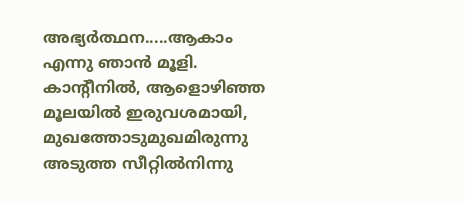അഭ്യർത്ഥന.....ആകാം എന്നു ഞാൻ മൂളി.
കാന്റീനിൽ, ആളൊഴിഞ്ഞ മൂലയിൽ ഇരുവശമായി, മുഖത്തോടുമുഖമിരുന്നു
അടുത്ത സീറ്റിൽനിന്നു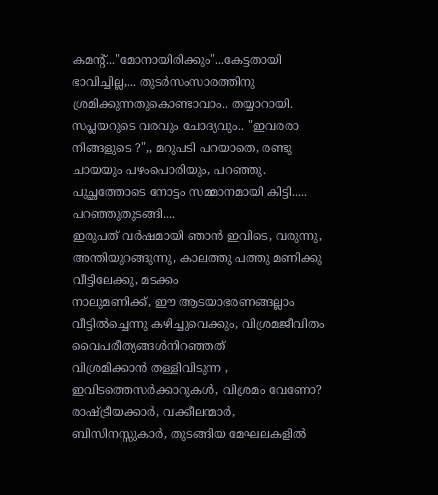കമന്റ്‌..."മോനായിരിക്കും"...കേട്ടതായി ഭാവിച്ചില്ല,... തുടർസംസാരത്തിനു ശ്രമിക്കുന്നതുകൊണ്ടാവാം.. തയ്യാറായി. സപ്ലയറുടെ വരവും ചോദ്യവും.. "ഇവരരാ നിങ്ങളുടെ ?",, മറുപടി പറയാതെ, രണ്ടു ചായയും പഴംപൊരിയും, പറഞ്ഞു.
പുച്ഛത്തോടെ നോട്ടം സമ്മാനമായി കിട്ടി.....
പറഞ്ഞുതുടങ്ങി....
ഇരുപത്‌ വർഷമായി ഞാൻ ഇവിടെ, വരുന്നു, അന്തിയുറങ്ങുന്നു, കാലത്തു പത്തു മണിക്കു വീട്ടിലേക്കു, മടക്കം
നാലുമണിക്ക്‌, ഈ ആടയാഭരണങ്ങല്ലാം വീട്ടിൽച്ചെന്നു കഴിച്ചുവെക്കും, വിശ്രമജീവിതം വൈപരീത്യങ്ങൾനിറഞ്ഞത്‌
വിശ്രമിക്കാൻ തള്ളിവിടുന്ന , ഇവിടത്തെസർക്കാറുകൾ, വിശ്രമം വേണോ?
രാഷ്ട്രീയക്കാർ, വക്കീലന്മാർ, ബിസിനസ്സുകാർ, തുടങ്ങിയ മേഘലകളിൽ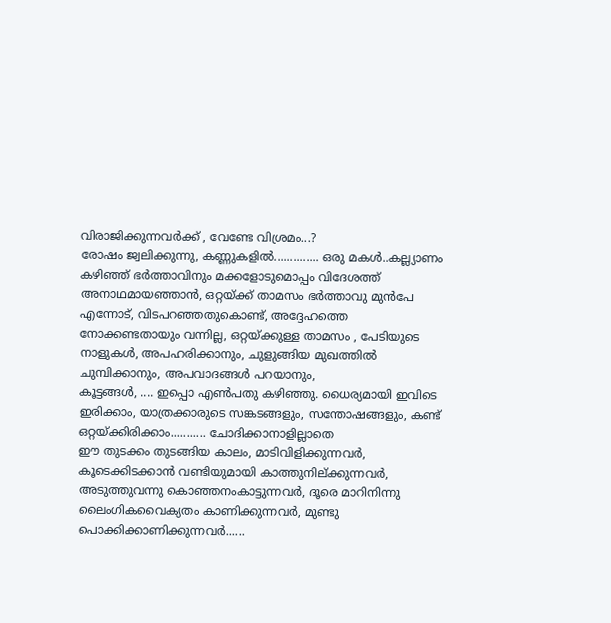വിരാജിക്കുന്നവർക്ക്‌ , വേണ്ടേ വിശ്രമം...?
രോഷം ജ്വലിക്കുന്നു, കണ്ണുകളിൽ.............. ഒരു മകൾ..കല്ല്യാണം കഴിഞ്ഞ്‌ ഭർത്താവിനും മക്കളോടുമൊപ്പം വിദേശത്ത്‌
അനാഥമായഞ്ഞാൻ, ഒറ്റയ്ക്ക്‌ താമസം ഭർത്താവു മുൻപേ എന്നോട്‌, വിടപറഞ്ഞതുകൊണ്ട്‌, അദ്ദേഹത്തെ നോക്കണ്ടതായും വന്നില്ല, ഒറ്റയ്ക്കുള്ള താമസം , പേടിയുടെ നാളുകൾ, അപഹരിക്കാനും, ചുളുങ്ങിയ മുഖത്തിൽ ചുമ്പിക്കാനും, അപവാദങ്ങൾ പറയാനും,
കൂട്ടങ്ങൾ, .... ഇപ്പൊ എൺപതു കഴിഞ്ഞു. ധൈര്യമായി ഇവിടെ ഇരിക്കാം, യാത്രക്കാരുടെ സങ്കടങ്ങളും, സന്തോഷങ്ങളും, കണ്ട്‌ ഒറ്റയ്ക്കിരിക്കാം........... ചോദിക്കാനാളില്ലാതെ
ഈ തുടക്കം തുടങ്ങിയ കാലം, മാടിവിളിക്കുന്നവർ, കൂടെക്കിടക്കാൻ വണ്ടിയുമായി കാത്തുനില്ക്കുന്നവർ, അടുത്തുവന്നു കൊഞ്ഞനംകാട്ടുന്നവർ, ദൂരെ മാറിനിന്നു ലൈംഗികവൈക്യതം കാണിക്കുന്നവർ, മുണ്ടു പൊക്കിക്കാണിക്കുന്നവർ......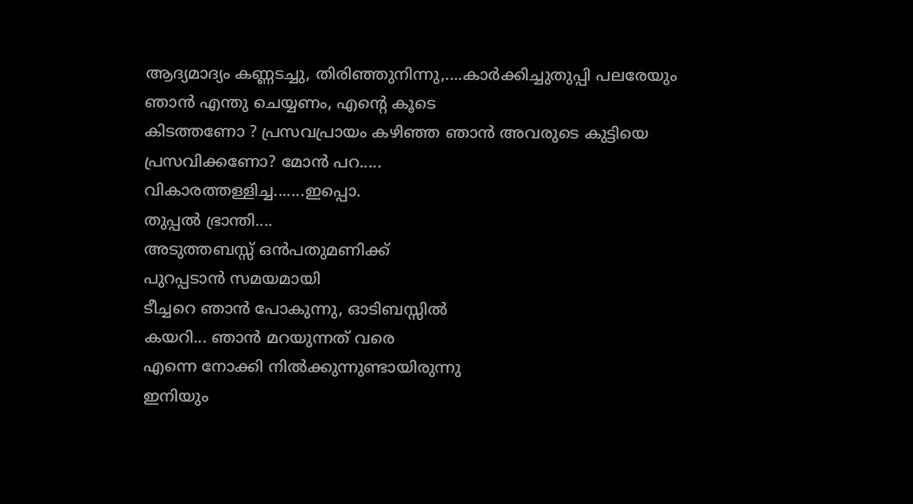ആദ്യമാദ്യം കണ്ണടച്ചു, തിരിഞ്ഞുനിന്നു,....കാർക്കിച്ചുതുപ്പി പലരേയും ഞാൻ എന്തു ചെയ്യണം, എന്റെ കൂടെ
കിടത്തണോ ? പ്രസവപ്രായം കഴിഞ്ഞ ഞാൻ അവരുടെ കുട്ടിയെ പ്രസവിക്കണോ? മോൻ പറ.....
വികാരത്തള്ളിച്ച.......ഇപ്പൊ.
തുപ്പൽ ഭ്രാന്തി....
അടുത്തബസ്സ്‌ ഒൻപതുമണിക്ക്‌
പുറപ്പടാൻ സമയമായി
ടീച്ചറെ ഞാൻ പോകുന്നു, ഓടിബസ്സിൽ
കയറി... ഞാൻ മറയുന്നത്‌ വരെ
എന്നെ നോക്കി നിൽക്കുന്നുണ്ടായിരുന്നു
ഇനിയും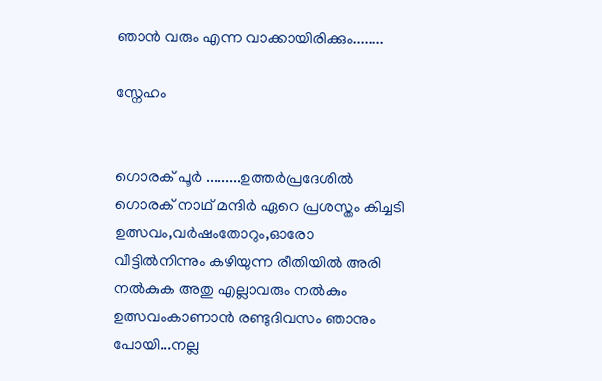ഞാൻ വരും എന്ന വാക്കായിരിക്കും........

സ്നേഹം


ഗൊരക്‌ പൂർ .........ഉത്തർപ്രദേശിൽ
ഗൊരക്‌ നാഥ്‌ മന്ദിർ ഏറെ പ്രശസ്തം കിച്ചടി ഉത്സവം,വർഷംതോറും,ഓരോ
വീട്ടിൽനിന്നും കഴിയുന്ന രീതിയിൽ അരി
നൽകുക അതു എല്ലാവരും നൽകും
ഉത്സവംകാണാൻ രണ്ടുദിവസം ഞാനും
പോയി...നല്ല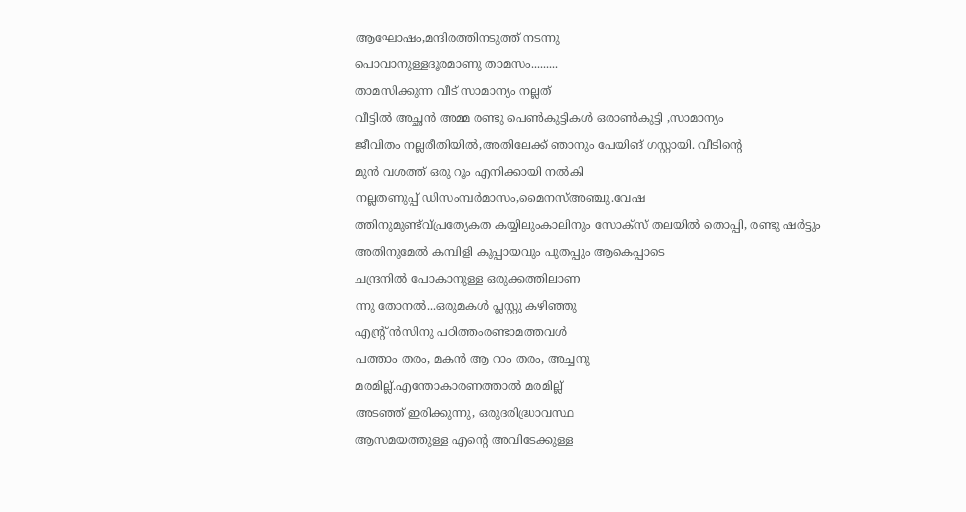ആഘോഷം,മന്ദിരത്തിനടുത്ത്‌ നടന്നു
പൊവാനുള്ളദൂരമാണു താമസം.........
താമസിക്കുന്ന വീട്‌ സാമാന്യം നല്ലത്‌
വീട്ടിൽ അച്ഛൻ അമ്മ രണ്ടു പെൺകുട്ടികൾ ഒരാൺകുട്ടി ,സാമാന്യം
ജീവിതം നല്ലരീതിയിൽ,അതിലേക്ക്‌ ഞാനും പേയിങ്‌‌ ഗസ്റ്റായി. വീടിന്റെ
മുൻ വശത്ത്‌ ഒരു റൂം എനിക്കായി നൽകി
നല്ലതണുപ്പ്‌ ഡിസംമ്പർമാസം,മൈനസ്‌അഞ്ചു.വേഷ
ത്തിനുമുണ്ട്വ്പ്രത്യേകത കയ്യിലുംകാലിനും സോക്സ്‌ തലയിൽ തൊപ്പി, രണ്ടു ഷർട്ടും അതിനുമേൽ കമ്പിളി കുപ്പായവും പുതപ്പും ആകെപ്പാടെ
ചന്ദ്രനിൽ പോകാനുള്ള ഒരുക്കത്തിലാണ
ന്നു തോനൽ...ഒരുമകൾ പ്ലസ്റ്റു കഴിഞ്ഞു
എന്റ്ര് ൻസിനു പഠിത്തംരണ്ടാമത്തവൾ
പത്താം തരം, മകൻ ആ റാം തരം, അച്ചനു
മരമില്ല്.എന്തോകാരണത്താൽ മരമില്ല്
അടഞ്ഞ്‌ ഇരിക്കുന്നു, ഒരുദരിദ്ധ്രാവസ്ഥ
ആസമയത്തുള്ള എന്റെ അവിടേക്കുള്ള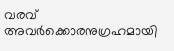വരവ്‌ അവർക്കൊരനുഗ്രഹമായി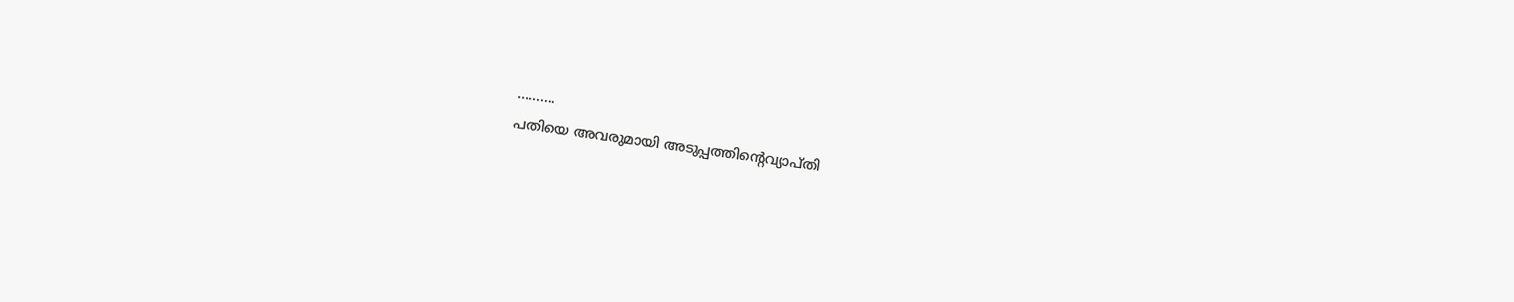..........
പതിയെ അവരുമായി അടുപ്പത്തിന്റെവ്യാപ്തി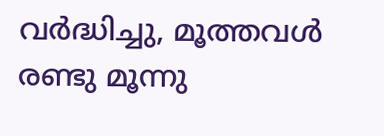വർദ്ധിച്ചു, മൂത്തവൾ രണ്ടു മൂന്നു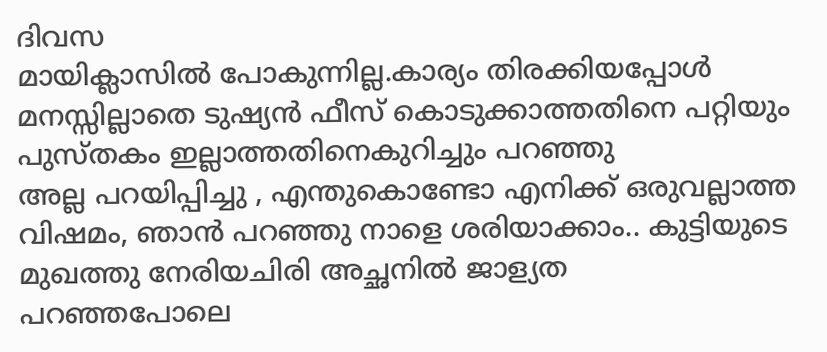ദിവസ
മായിക്ലാസിൽ പോകുന്നില്ല.കാര്യം തിരക്കിയപ്പോൾ മനസ്സില്ലാതെ ടുഷ്യൻ ഫീസ്‌ കൊടുക്കാത്തതിനെ പറ്റിയും പുസ്തകം ഇല്ലാത്തതിനെകുറിച്ചും പറഞ്ഞു
അല്ല പറയിപ്പിച്ചു , എന്തുകൊണ്ടോ എനിക്ക്‌ ഒരുവല്ലാത്ത വിഷമം, ഞാൻ പറഞ്ഞു നാളെ ശരിയാക്കാം.. കുട്ടിയുടെ
മുഖത്തു നേരിയചിരി അച്ഛനിൽ ജാള്യത
പറഞ്ഞപോലെ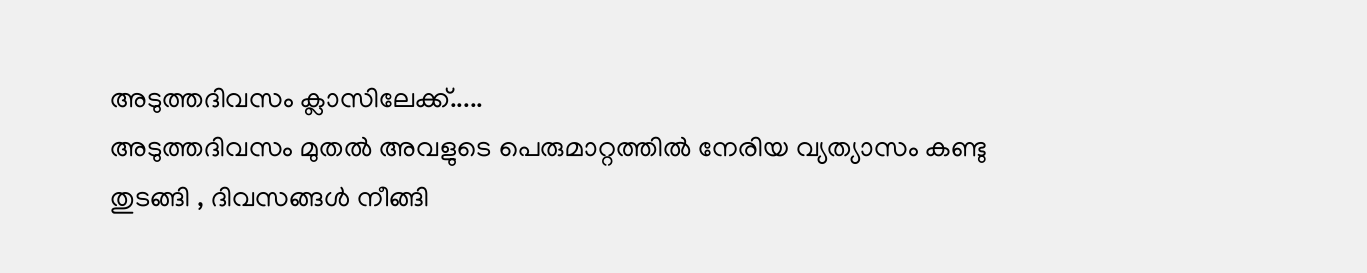അടുത്തദിവസം ക്ലാസിലേക്ക്‌.....
അടുത്തദിവസം മുതൽ അവളുടെ പെരുമാറ്റത്തിൽ നേരിയ വ്യത്യാസം കണ്ടു
തുടങ്ങി , ദിവസങ്ങൾ നീങ്ങി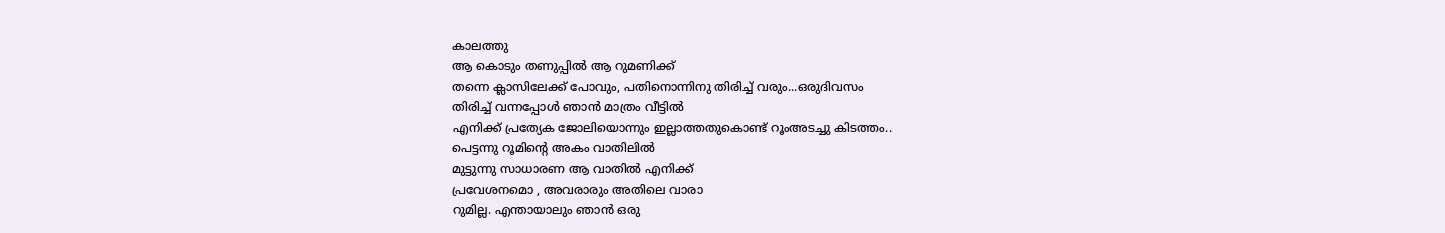കാലത്തു
ആ കൊടും തണുപ്പിൽ ആ റുമണിക്ക്‌
തന്നെ ക്ലാസിലേക്ക്‌ പോവും, പതിനൊന്നിനു തിരിച്ച്‌ വരും...ഒരുദിവസം
തിരിച്ച്‌ വന്നപ്പോൾ ഞാൻ മാത്രം വീട്ടിൽ
എനിക്ക്‌ പ്രത്യേക ജോലിയൊന്നും ഇല്ലാത്തതുകൊണ്ട്‌ റൂംഅടച്ചു കിടത്തം..
പെട്ടന്നു റൂമിന്റെ അകം വാതിലിൽ
മുട്ടുന്നു സാധാരണ ആ വാതിൽ എനിക്ക്‌
പ്രവേശനമൊ , അവരാരും അതിലെ വാരാ
റുമില്ല. എന്തായാലും ഞാൻ ഒരു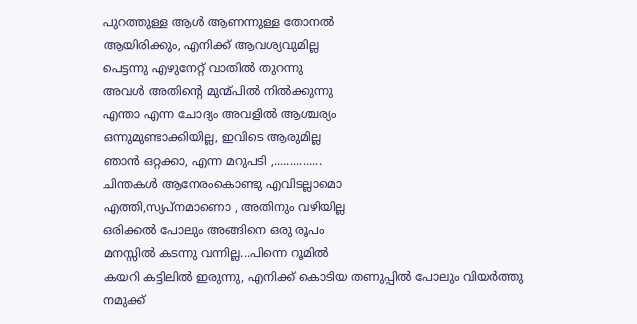പുറത്തുള്ള ആൾ ആണന്നുള്ള തോനൽ
ആയിരിക്കും, എനിക്ക്‌ ആവശ്യവുമില്ല
പെട്ടന്നു എഴുനേറ്റ്‌ വാതിൽ തുറന്നു
അവൾ അതിന്റെ മുന്മ്പിൽ നിൽക്കുന്നു
എന്താ എന്ന ചോദ്യം അവളിൽ ആശ്ചര്യം
ഒന്നുമുണ്ടാക്കിയില്ല, ഇവിടെ ആരുമില്ല
ഞാൻ ഒറ്റക്കാ, എന്ന മറുപടി ,...............
ചിന്തകൾ ആനേരംകൊണ്ടു എവിടല്ലാമൊ
എത്തി,സ്യപ്നമാണൊ , അതിനും വഴിയില്ല
ഒരിക്കൽ പോലും അങ്ങിനെ ഒരു രൂപം
മനസ്സിൽ കടന്നു വന്നില്ല...പിന്നെ റൂമിൽ
കയറി കട്ടിലിൽ ഇരുന്നു, എനിക്ക്‌ കൊടിയ തണുപ്പിൽ പോലും വിയർത്തു
നമുക്ക്‌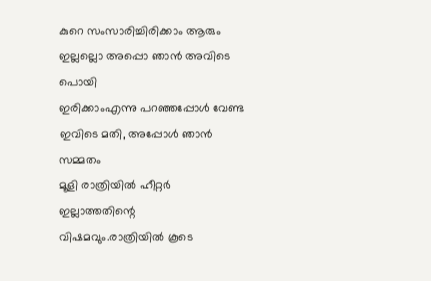കുറെ സംസാരിച്ചിരിക്കാം ആരും
ഇല്ലല്ലൊ അപ്പൊ ഞാൻ അവിടെ പൊയി
ഇരിക്കാംഎന്നു പറഞ്ഞപ്പോൾ വേണ്ട
ഇവിടെ മതി, അപ്പോൾ ഞാൻ സമ്മതം
മൂളി രാത്രിയിൽ ഹീറ്റർ ഇല്ലാത്തതിന്റെ
വിഷമവും.രാത്രിയിൽ കൂടെ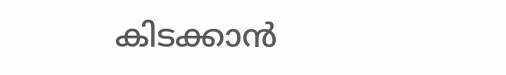കിടക്കാൻ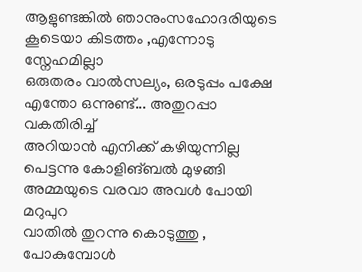ആളുണ്ടങ്കിൽ ഞാനുംസഹോദരിയുടെ
കൂടെയാ കിടത്തം ,എന്നോടു സ്നേഹമില്ലാ
ഒരുതരം വാൽസല്യം, ഒരടുപ്പം പക്ഷേ
എന്തോ ഒന്നുണ്ട്‌... അതുറപ്പാ വകതിരിച്ച്‌
അറിയാൻ എനിക്ക്‌ കഴിയുന്നില്ല
പെട്ടന്നു കോളിങ്‌ബൽ മുഴങ്ങി അമ്മയുടെ വരവാ അവൾ പോയി മറുപുറ
വാതിൽ തുറന്നു കൊടുത്തു , പോകുമ്പോൾ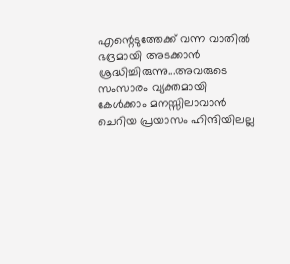എന്റെടുത്തേക്ക്‌ വന്ന വാതിൽ ഭദ്രമായി അടക്കാൻ ശ്രദ്ധിച്ചിരുന്നു...അവരുടെ സംസാരം വ്യക്തമായി കേൾക്കാം മനസ്സിലാവാൻ
ചെറിയ പ്രയാസം ഹിന്ദിയിലല്ല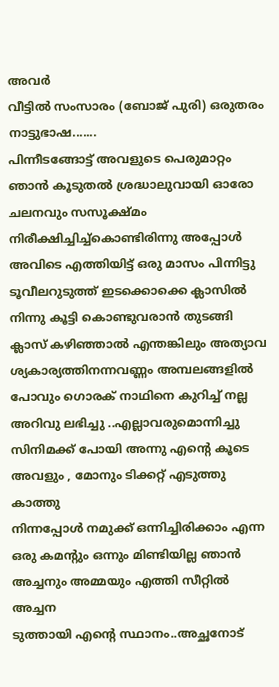അവർ
വീട്ടിൽ സംസാരം (ബോജ്‌ പുരി) ഒരുതരം നാട്ടുഭാഷ.......
പിന്നീടങ്ങോട്ട്‌ അവളുടെ പെരുമാറ്റം ഞാൻ കൂടുതൽ ശ്രദ്ധാലുവായി ഓരോ
ചലനവും സസൂക്ഷ്മം നിരീക്ഷിച്ചിച്ച്കൊണ്ടിരിന്നു അപ്പോൾ
അവിടെ എത്തിയിട്ട്‌ ഒരു മാസം പിന്നിട്ടു
ടൂവീലറുടുത്ത്‌ ഇടക്കൊക്കെ ക്ലാസിൽ
നിന്നു കൂട്ടി കൊണ്ടുവരാൻ തുടങ്ങി
ക്ലാസ്‌ കഴിഞ്ഞാൽ എന്തങ്കിലും അത്യാവ
ശ്യകാര്യത്തിനന്നവണ്ണം അമ്പലങ്ങളിൽ
പോവും ഗൊരക്‌ നാഥിനെ കുറിച്ച്‌ നല്ല
അറിവു ലഭിച്ചു ..എല്ലാവരുമൊന്നിച്ചു
സിനിമക്ക്‌ പോയി അന്നു എന്റെ കൂടെ
അവളും , മോനും ടിക്കറ്റ്‌ എടുത്തു കാത്തു
നിന്നപ്പോൾ നമുക്ക്‌ ഒന്നിച്ചിരിക്കാം എന്ന
ഒരു കമന്റും ഒന്നും മിണ്ടിയില്ല ഞാൻ
അച്ചനും അമ്മയും എത്തി സീറ്റിൽ അച്ചന
ടുത്തായി എന്റെ സ്ഥാനം..അച്ഛനോട്‌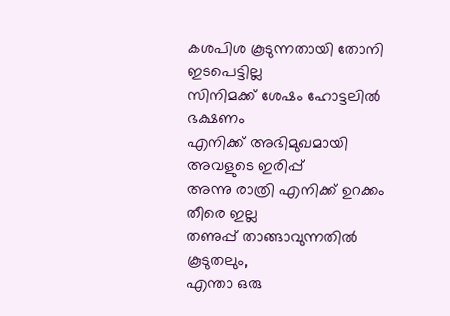കശപിശ കൂടുന്നതായി തോനി ഇടപെട്ടില്ല
സിനിമക്ക്‌ ശേഷം ഹോട്ടലിൽ ഭക്ഷണം
എനിക്ക്‌ അഭിമുഖമായി അവളുടെ ഇരിപ്പ്‌
അന്നു രാത്രി എനിക്ക്‌ ഉറക്കം തീരെ ഇല്ല
തണുപ്പ്‌ താങ്ങാവുന്നതിൽ കൂടുതലും,
എന്താ ഒരു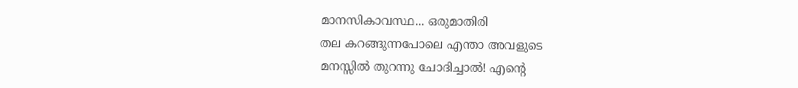മാനസികാവസ്ഥ... ഒരുമാതിരി
തല കറങ്ങുന്നപോലെ എന്താ അവളുടെ
മനസ്സിൽ തുറന്നു ചോദിച്ചാൽ! എന്റെ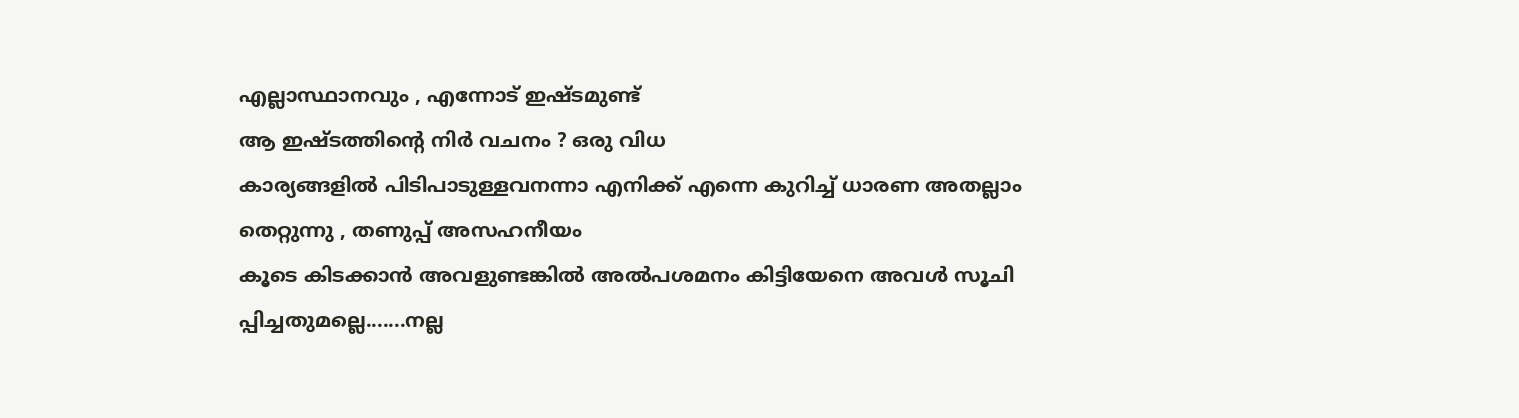എല്ലാസ്ഥാനവും , എന്നോട്‌ ഇഷ്ടമുണ്ട്‌
ആ ഇഷ്ടത്തിന്റെ നിർ വചനം ? ഒരു വിധ
കാര്യങ്ങളിൽ പിടിപാടുള്ളവനന്നാ എനിക്ക്‌ എന്നെ കുറിച്ച്‌ ധാരണ അതല്ലാം
തെറ്റുന്നു , തണുപ്പ്‌ അസഹനീയം
കൂടെ കിടക്കാൻ അവളുണ്ടങ്കിൽ അൽപശമനം കിട്ടിയേനെ അവൾ സൂചി
പ്പിച്ചതുമല്ലെ.......നല്ല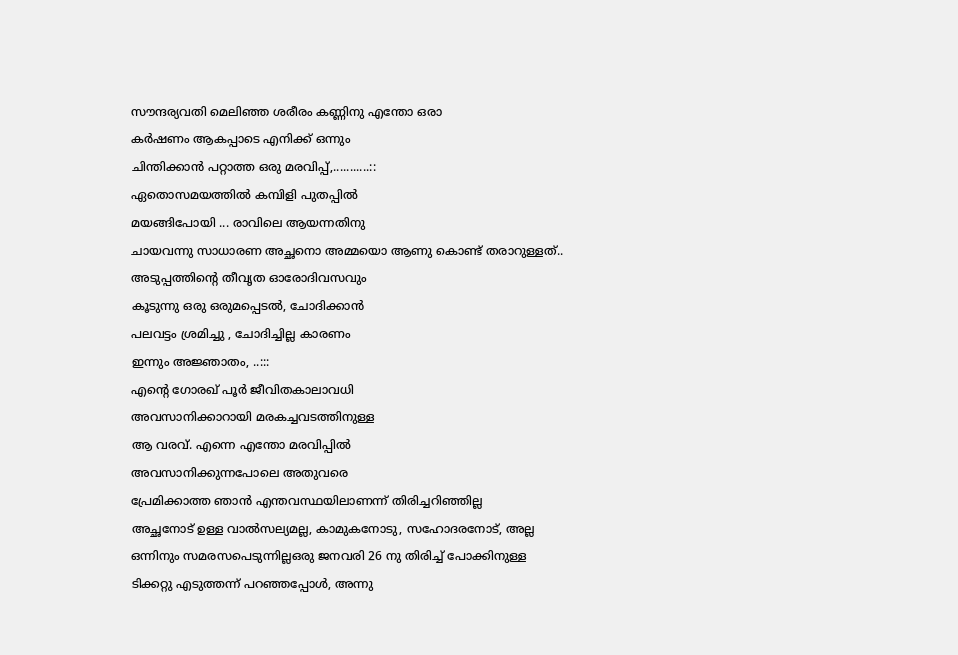സൗന്ദര്യവതി മെലിഞ്ഞ ശരീരം കണ്ണിനു എന്തോ ഒരാ
കർഷണം ആകപ്പാടെ എനിക്ക്‌ ഒന്നും
ചിന്തിക്കാൻ പറ്റാത്ത ഒരു മരവിപ്പ്‌,...........::
ഏതൊസമയത്തിൽ കമ്പിളി പുതപ്പിൽ
മയങ്ങിപോയി ... രാവിലെ ആയന്നതിനു
ചായവന്നു സാധാരണ അച്ഛനൊ അമ്മയൊ ആണു കൊണ്ട്‌ തരാറുള്ളത്‌..
അടുപ്പത്തിന്റെ തീവൃത ഓരോദിവസവും
കൂടുന്നു ഒരു ഒരുമപ്പെടൽ, ചോദിക്കാൻ
പലവട്ടം ശ്രമിച്ചു , ചോദിച്ചില്ല കാരണം
ഇന്നും അജ്ഞാതം, ..:::
എന്റെ ഗോരഖ്‌ പൂർ ജീവിതകാലാവധി
അവസാനിക്കാറായി മരകച്ചവടത്തിനുള്ള
ആ വരവ്‌. എന്നെ എന്തോ മരവിപ്പിൽ
അവസാനിക്കുന്നപോലെ അതുവരെ
പ്രേമിക്കാത്ത ഞാൻ എന്തവസ്ഥയിലാണന്ന് തിരിച്ചറിഞ്ഞില്ല
അച്ഛനോട്‌ ഉള്ള വാൽസല്യമല്ല, കാമുകനോടു, സഹോദരനോട്‌, അല്ല
ഒന്നിനും സമരസപെടുന്നില്ലഒരു ജനവരി 26 നു തിരിച്ച്‌ പോക്കിനുള്ള
ടിക്കറ്റു എടുത്തന്ന് പറഞ്ഞപ്പോൾ, അന്നു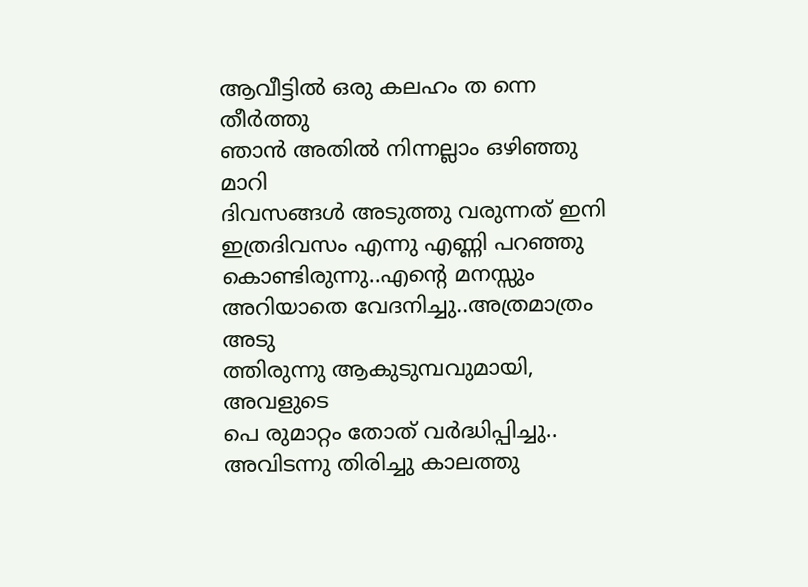ആവീട്ടിൽ ഒരു കലഹം ത ന്നെ തീർത്തു
ഞാൻ അതിൽ നിന്നല്ലാം ഒഴിഞ്ഞു മാറി
ദിവസങ്ങൾ അടുത്തു വരുന്നത്‌ ഇനി
ഇത്രദിവസം എന്നു എണ്ണി പറഞ്ഞു കൊണ്ടിരുന്നു..എന്റെ മനസ്സും അറിയാതെ വേദനിച്ചു..അത്രമാത്രം അടു
ത്തിരുന്നു ആകുടുമ്പവുമായി, അവളുടെ
പെ രുമാറ്റം തോത്‌ വർദ്ധിപ്പിച്ചു..
അവിടന്നു തിരിച്ചു കാലത്തു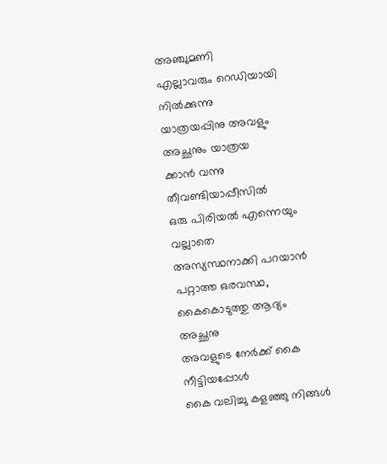അഞ്ചുമണി
എല്ലാവരും റെഡിയായി നിൽക്കുന്നു
യാത്രയപ്പിനു അവളും അച്ഛനും യാത്രയ
ക്കാൻ വന്നു തീവണ്ടിയാപ്പീസിൽ
ഒരു പിരിയൽ എന്നെയും വല്ലാതെ
അസ്യസ്ഥനാക്കി പറയാൻ പറ്റാത്ത ഒരവസ്ഥ, കൈകൊടുത്തു ആദ്യം അച്ഛനു
അവളുടെ നേർക്ക്‌ കൈ നീട്ടിയപ്പോൾ
കൈ വലിച്ചു കളഞ്ഞു നിങ്ങൾ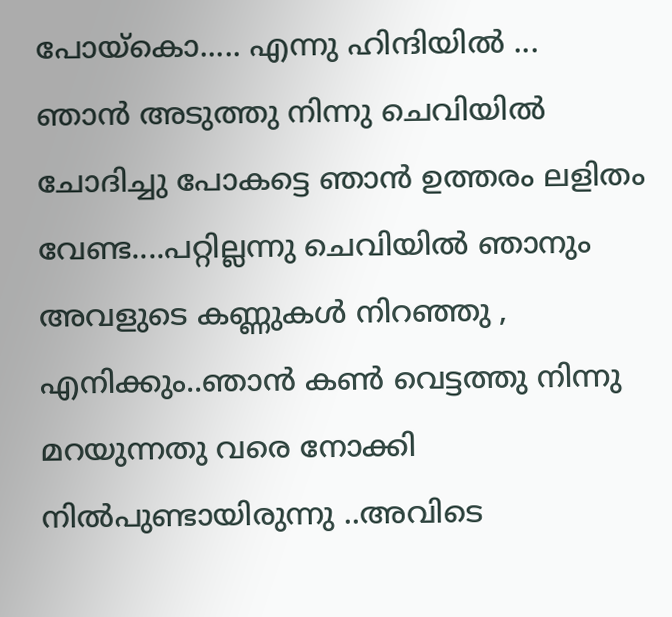പോയ്കൊ..... എന്നു ഹിന്ദിയിൽ ...
ഞാൻ അടുത്തു നിന്നു ചെവിയിൽ
ചോദിച്ചു പോകട്ടെ ഞാൻ ഉത്തരം ലളിതം
വേണ്ട....പറ്റില്ലന്നു ചെവിയിൽ ഞാനും
അവളുടെ കണ്ണുകൾ നിറഞ്ഞു , എനിക്കും..ഞാൻ കൺ വെട്ടത്തു നിന്നു
മറയുന്നതു വരെ നോക്കി നിൽപുണ്ടായിരുന്നു ..അവിടെ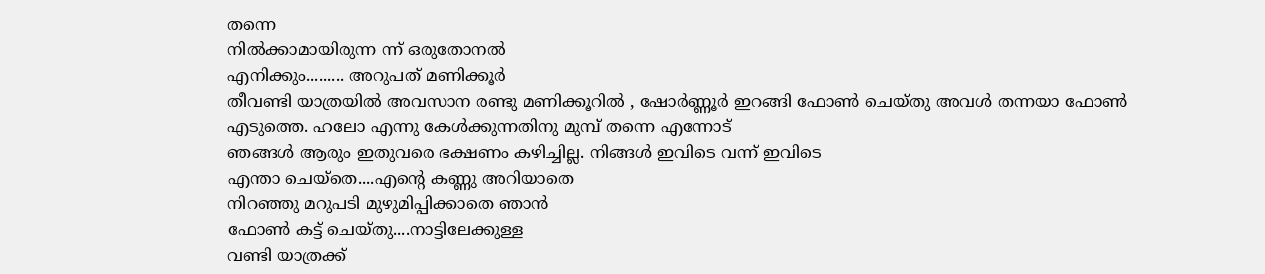തന്നെ
നിൽക്കാമായിരുന്ന ന്ന് ഒരുതോനൽ
എനിക്കും......... അറുപത്‌ മണിക്കൂർ
തീവണ്ടി യാത്രയിൽ അവസാന രണ്ടു മണിക്കൂറിൽ , ഷോർണ്ണൂർ ഇറങ്ങി ഫോൺ ചെയ്തു അവൾ തന്നയാ ഫോൺ
എടുത്തെ. ഹലോ എന്നു കേൾക്കുന്നതിനു മുമ്പ്‌ തന്നെ എന്നോട്‌
ഞങ്ങൾ ആരും ഇതുവരെ ഭക്ഷണം കഴിച്ചില്ല. നിങ്ങൾ ഇവിടെ വന്ന് ഇവിടെ
എന്താ ചെയ്തെ....എന്റെ കണ്ണു അറിയാതെ
നിറഞ്ഞു മറുപടി മുഴുമിപ്പിക്കാതെ ഞാൻ
ഫോൺ കട്ട്‌ ചെയ്തു....നാട്ടിലേക്കുള്ള
വണ്ടി യാത്രക്ക്‌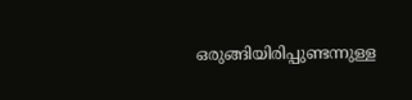ഒരുങ്ങിയിരിപ്പുണ്ടന്നുള്ള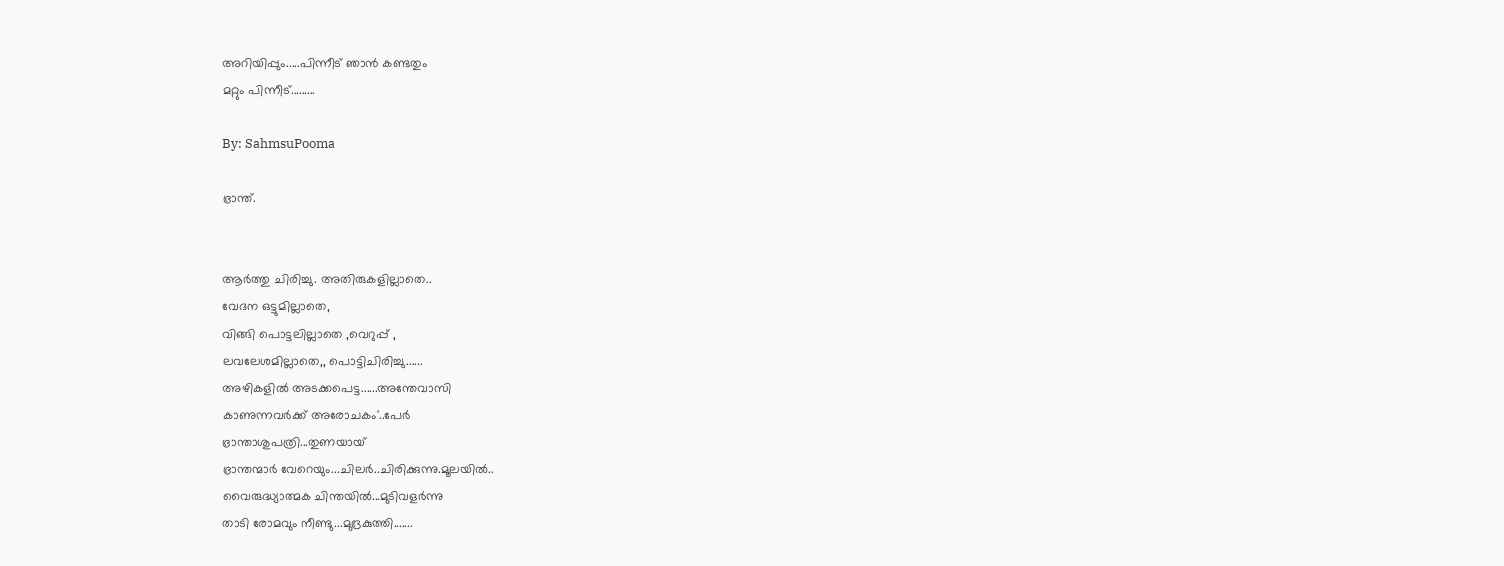അറിയിപ്പും.....പിന്നീട്‌ ഞാൻ കണ്ടതും
മറ്റും പിന്നീട്‌.........

By: SahmsuPooma

ഭ്രാന്ത്‌.


ആർത്തു ചിരിച്ചു. അതിരുകളില്ലാതെ..
വേദന ഒട്ടുമില്ലാതെ,
വിങ്ങി പൊട്ടലില്ലാതെ ,വെറുപ്പ്‌ ,
ലവലേശമില്ലാതെ,, പൊട്ടിചിരിച്ചു......
അഴികളിൽ അടക്കപെട്ട......അന്തേവാസി
കാണുന്നവർക്ക്‌ അരോചകം'..പേർ
ഭ്രാന്താശുപത്രി...തുണയായ്‌
ഭ്രാന്തന്മാർ വേറെയും...ചിലർ..ചിരിക്കുന്നു.മൂലയിൽ..
വൈരുദ്ധ്യാത്മക ചിന്തയിൽ...മുടിവളർന്നു
താടി രോമവും നീണ്ടു...മുദ്രകുത്തി.......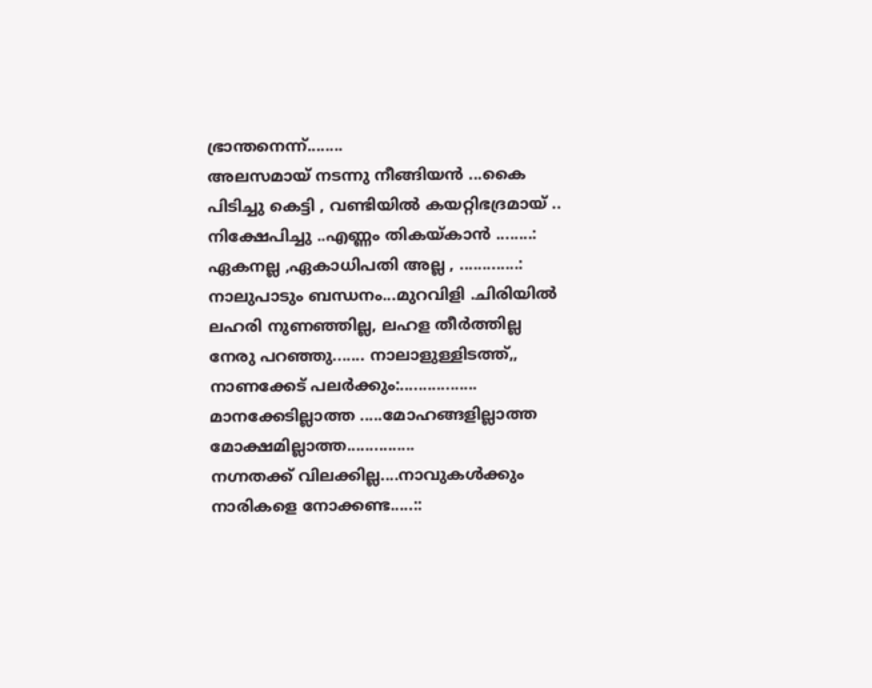ഭ്രാന്തനെന്ന്........
അലസമായ്‌ നടന്നു നീങ്ങിയൻ ...കൈ
പിടിച്ചു കെട്ടി , വണ്ടിയിൽ കയറ്റിഭദ്രമായ്‌ ..
നിക്ഷേപിച്ചു ..എണ്ണം തികയ്കാൻ ........:
ഏകനല്ല ,ഏകാധിപതി അല്ല , .............:
നാലുപാടും ബന്ധനം...മുറവിളി .ചിരിയിൽ
ലഹരി നുണഞ്ഞില്ല, ലഹള തീർത്തില്ല
നേരു പറഞ്ഞു....... നാലാളുള്ളിടത്ത്‌,,
നാണക്കേട്‌ പലർക്കും:.................
മാനക്കേടില്ലാത്ത .....മോഹങ്ങളില്ലാത്ത
മോക്ഷമില്ലാത്ത...............
നഗ്നതക്ക്‌ വിലക്കില്ല....നാവുകൾക്കും
നാരികളെ നോക്കണ്ട.....::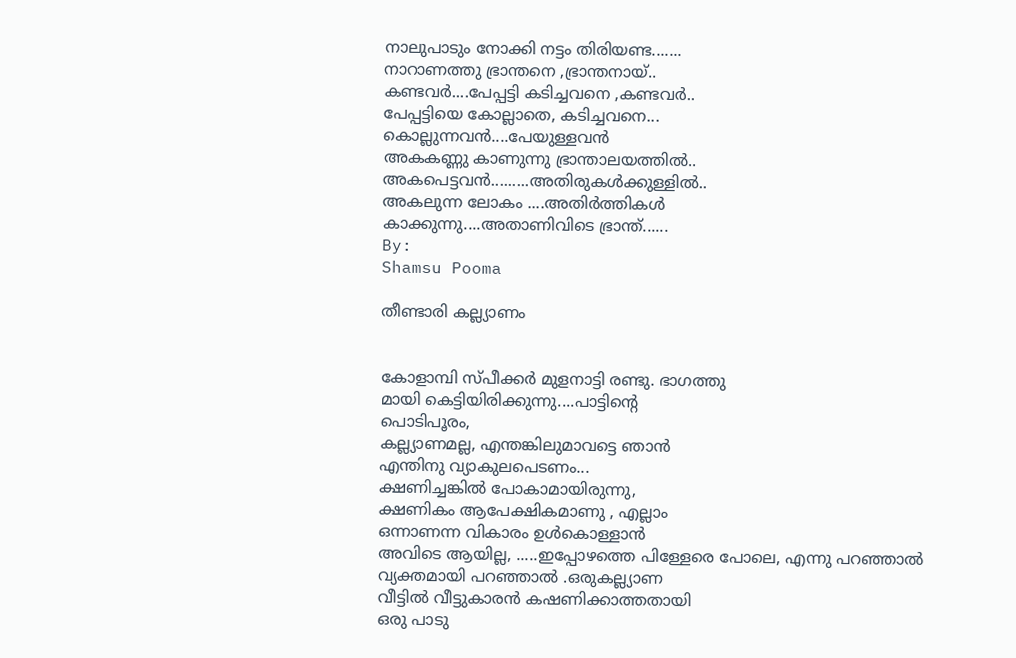നാലുപാടും നോക്കി നട്ടം തിരിയണ്ട.......
നാറാണത്തു ഭ്രാന്തനെ ,ഭ്രാന്തനായ്‌..
കണ്ടവർ....പേപ്പട്ടി കടിച്ചവനെ ,കണ്ടവർ..
പേപ്പട്ടിയെ കോല്ലാതെ, കടിച്ചവനെ...
കൊല്ലുന്നവൻ....പേയുള്ളവൻ
അകകണ്ണു കാണുന്നു ഭ്രാന്താലയത്തിൽ..
അകപെട്ടവൻ.........അതിരുകൾക്കുള്ളിൽ..
അകലുന്ന ലോകം ....അതിർത്തികൾ
കാക്കുന്നു....അതാണിവിടെ ഭ്രാന്ത്‌......
By:
Shamsu Pooma

തീണ്ടാരി കല്ല്യാണം


കോളാമ്പി സ്പീക്കർ മുളനാട്ടി രണ്ടു. ഭാഗത്തു
മായി കെട്ടിയിരിക്കുന്നു....പാട്ടിന്റെ
പൊടിപൂരം,
കല്ല്യാണമല്ല, എന്തങ്കിലുമാവട്ടെ ഞാൻ
എന്തിനു വ്യാകുലപെടണം...
ക്ഷണിച്ചങ്കിൽ പോകാമായിരുന്നു,
ക്ഷണികം ആപേക്ഷികമാണു , എല്ലാം
ഒന്നാണന്ന വികാരം ഉൾകൊള്ളാൻ
അവിടെ ആയില്ല, .....ഇപ്പോഴത്തെ പിള്ളേരെ പോലെ, എന്നു പറഞ്ഞാൽ
വ്യക്തമായി പറഞ്ഞാൽ .ഒരുകല്ല്യാണ
വീട്ടിൽ വീട്ടുകാരൻ കഷണിക്കാത്തതായി
ഒരു പാടു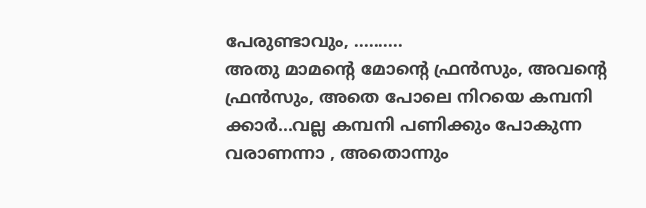പേരുണ്ടാവും, ..........
അതു മാമന്റെ മോന്റെ ഫ്രൻസും, അവന്റെ
ഫ്രൻസും, അതെ പോലെ നിറയെ കമ്പനി
ക്കാർ...വല്ല കമ്പനി പണിക്കും പോകുന്ന
വരാണന്നാ , അതൊന്നും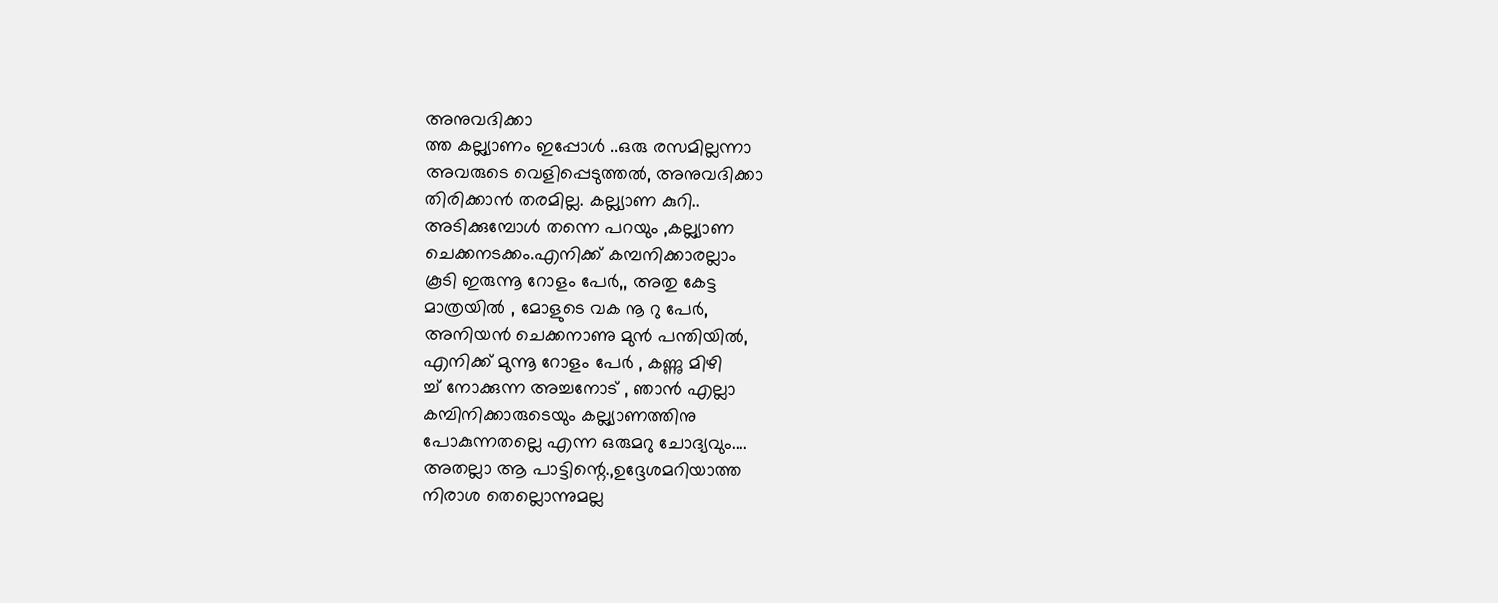അനുവദിക്കാ
ത്ത കല്ല്യാണം ഇപ്പോൾ ..ഒരു രസമില്ലന്നാ
അവരുടെ വെളിപ്പെടുത്തൽ, അനുവദിക്കാ
തിരിക്കാൻ തരമില്ല. കല്ല്യാണ കുറി..
അടിക്കുമ്പോൾ തന്നെ പറയും ,കല്ല്യാണ
ചെക്കനടക്കം.എനിക്ക്‌ കമ്പനിക്കാരല്ലാം
കൂടി ഇരുന്നൂ റോളം പേർ,, അതു കേട്ട
മാത്രയിൽ , മോളുടെ വക നൂ റു പേർ,
അനിയൻ ചെക്കനാണു മുൻ പന്തിയിൽ,
എനിക്ക് മുന്നൂ റോളം പേർ , കണ്ണു മിഴി
ച്ച്‌ നോക്കുന്ന അച്ചനോട്‌ , ഞാൻ എല്ലാ
കമ്പിനിക്കാരുടെയും കല്ല്യാണത്തിനു
പോകുന്നതല്ലെ എന്ന ഒരുമറു ചോദ്യവും....
അതല്ലാ ആ പാട്ടിന്റെ.,ഉദ്ദേശമറിയാത്ത
നിരാശ തെല്ലൊന്നുമല്ല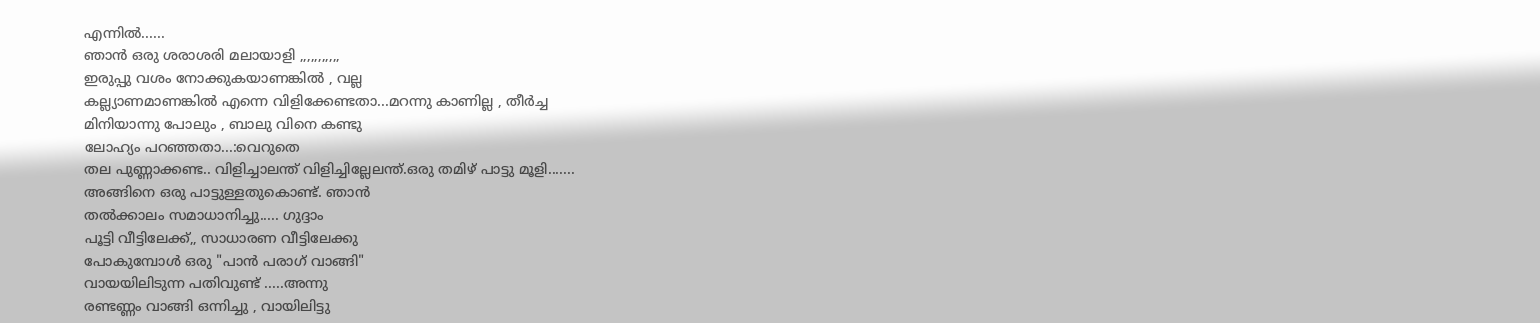എന്നിൽ......
ഞാൻ ഒരു ശരാശരി മലായാളി ,,,,,,,,,,,
ഇരുപ്പു വശം നോക്കുകയാണങ്കിൽ , വല്ല
കല്ല്യാണമാണങ്കിൽ എന്നെ വിളിക്കേണ്ടതാ...മറന്നു കാണില്ല , തീർച്ച
മിനിയാന്നു പോലും , ബാലു വിനെ കണ്ടു
ലോഹ്യം പറഞ്ഞതാ...:വെറുതെ
തല പുണ്ണാക്കണ്ട.. വിളിച്ചാലന്ത്‌ വിളിച്ചില്ലേലന്ത്‌.ഒരു തമിഴ്‌ പാട്ടു മൂളി.......
അങ്ങിനെ ഒരു പാട്ടുള്ളതുകൊണ്ട്‌. ഞാൻ
തൽക്കാലം സമാധാനിച്ചു..... ഗുദ്ദാം
പൂട്ടി വീട്ടിലേക്ക്‌,, സാധാരണ വീട്ടിലേക്കു
പോകുമ്പോൾ ഒരു "പാൻ പരാഗ്‌ വാങ്ങി"
വായയിലിടുന്ന പതിവുണ്ട്‌ .....അന്നു
രണ്ടണ്ണം വാങ്ങി ഒന്നിച്ചു , വായിലിട്ടു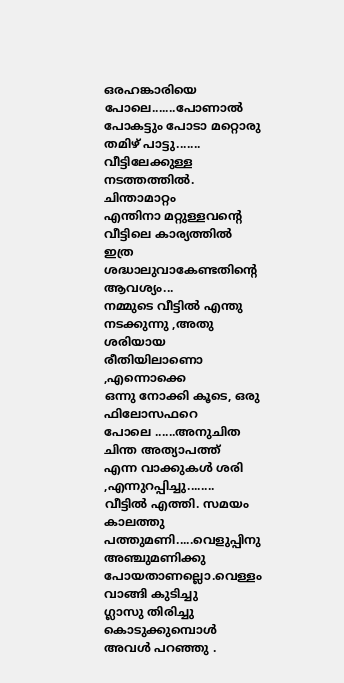ഒരഹങ്കാരിയെ പോലെ.......പോണാൽ
പോകട്ടും പോടാ മറ്റൊരു തമിഴ്‌ പാട്ടു.......
വീട്ടിലേക്കുള്ള നടത്തത്തിൽ. ചിന്താമാറ്റം
എന്തിനാ മറ്റുള്ളവന്റെ വീട്ടിലെ കാര്യത്തിൽ
ഇത്ര ശദ്ധാലുവാകേണ്ടതിന്റെ ആവശ്യം...
നമ്മുടെ വീട്ടിൽ എന്തു നടക്കുന്നു ,അതു
ശരിയായ രീതിയിലാണൊ ,എന്നൊക്കെ
ഒന്നു നോക്കി കൂടെ, ഒരു ഫിലോസഫറെ
പോലെ ......അനുചിത ചിന്ത അത്യാപത്ത്‌
എന്ന വാക്കുകൾ ശരി ,എന്നുറപ്പിച്ചു........
വീട്ടിൽ എത്തി. സമയം കാലത്തു പത്തുമണി.....വെളുപ്പിനു അഞ്ചുമണിക്കു
പോയതാണല്ലൊ.വെള്ളം വാങ്ങി കുടിച്ചു
ഗ്ലാസു തിരിച്ചു കൊടുക്കുമ്പൊൾ
അവൾ പറഞ്ഞു .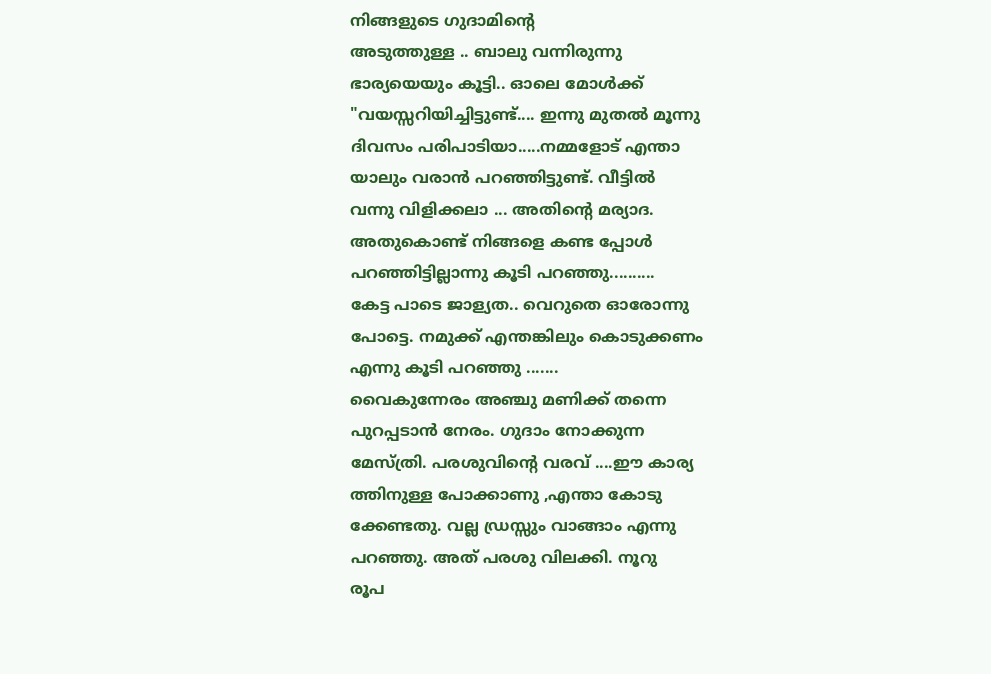നിങ്ങളുടെ ഗുദാമിന്റെ
അടുത്തുള്ള .. ബാലു വന്നിരുന്നു
ഭാര്യയെയും കൂട്ടി.. ഓലെ മോൾക്ക്‌
"വയസ്സറിയിച്ചിട്ടുണ്ട്‌.... ഇന്നു മുതൽ മൂന്നു
ദിവസം പരിപാടിയാ.....നമ്മളോട്‌ എന്താ
യാലും വരാൻ പറഞ്ഞിട്ടുണ്ട്‌. വീട്ടിൽ
വന്നു വിളിക്കലാ ... അതിന്റെ മര്യാദ.
അതുകൊണ്ട്‌ നിങ്ങളെ കണ്ട പ്പോൾ
പറഞ്ഞിട്ടില്ലാന്നു കൂടി പറഞ്ഞു..........
കേട്ട പാടെ ജാള്യത.. വെറുതെ ഓരോന്നു
പോട്ടെ. നമുക്ക്‌ എന്തങ്കിലും കൊടുക്കണം
എന്നു കൂടി പറഞ്ഞു .......
വൈകുന്നേരം അഞ്ചു മണിക്ക്‌ തന്നെ
പുറപ്പടാൻ നേരം. ഗുദാം നോക്കുന്ന
മേസ്ത്രി. പരശുവിന്റെ വരവ്‌ ....ഈ കാര്യ
ത്തിനുള്ള പോക്കാണു ,എന്താ കോടു
ക്കേണ്ടതു. വല്ല ഡ്രസ്സും വാങ്ങാം എന്നു
പറഞ്ഞു. അത്‌ പരശു വിലക്കി. നൂറു
രൂപ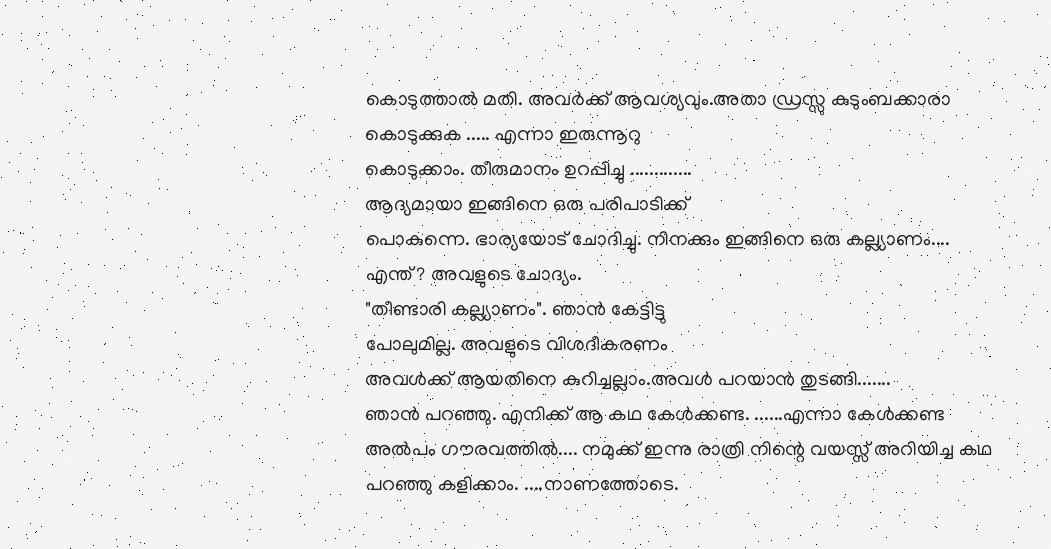കൊടുത്താൽ മതി. അവർക്ക്‌ ആവശ്യവും.അതാ ഡ്രസ്സു കുടുംബക്കാരാ
കൊടുക്കുക ..... എന്നാ ഇരുന്നൂറു
കൊടുക്കാം. തീരുമാനം ഉറപ്പിച്ചു .............
ആദ്യമായാ ഇങ്ങിനെ ഒരു പരിപാടിക്ക്‌
പൊകുന്നെ. ഭാര്യയോട്‌ ചോദിച്ചു. നിനക്കും ഇങ്ങിനെ ഒരു കല്ല്യാണം....
എന്ത്‌? അവളുടെ ചോദ്യം.
"തീണ്ടാരി കല്ല്യാണം". ഞാൻ കേട്ടിട്ടു
പോലുമില്ല. അവളുടെ വിശദീകരണം
അവൾക്ക്‌ ആയതിനെ കുറിച്ചല്ലാം.അവൾ പറയാൻ തുടങ്ങി.......
ഞാൻ പറഞ്ഞു. എനിക്ക്‌ ആ കഥ കേൾക്കണ്ട. ......എന്നാ കേൾക്കണ്ട
അൽപം ഗൗരവത്തിൽ.... നമുക്ക്‌ ഇന്നു രാത്രി നിന്റെ വയസ്സ്‌ അറിയിച്ച കഥ
പറഞ്ഞു കളിക്കാം. ....നാണത്തോടെ.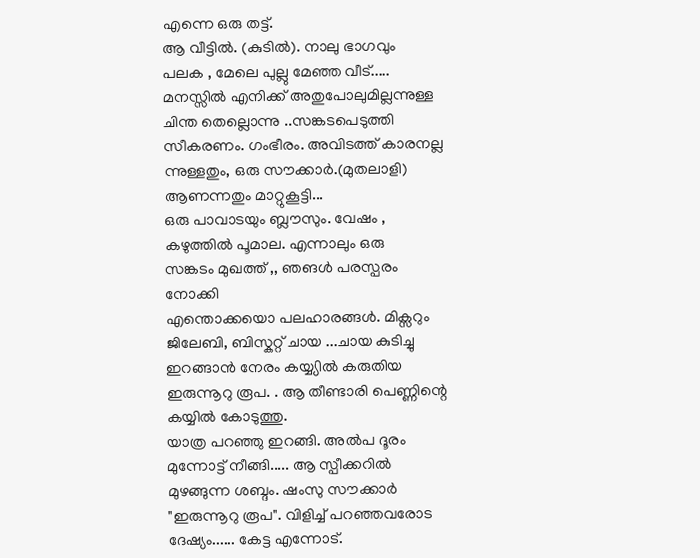എന്നെ ഒരു തട്ട്‌.
ആ വീട്ടിൽ. (കുടിൽ). നാലു ഭാഗവും
പലക , മേലെ പുല്ലു മേഞ്ഞ വീട്‌.....
മനസ്സിൽ എനിക്ക്‌ അതുപോലുമില്ലന്നുള്ള
ചിന്ത തെല്ലൊന്നു ..സങ്കടപെടുത്തി
സീകരണം. ഗംഭീരം. അവിടത്ത്‌ കാരനല്ല
ന്നുള്ളതും, ഒരു സൗക്കാർ.(മുതലാളി)
ആണന്നതും മാറ്റുകൂട്ടി...
ഒരു പാവാടയും ബ്ലൗസും. വേഷം , കഴുത്തിൽ പൂമാല. എന്നാലും ഒരു
സങ്കടം മുഖത്ത്‌ ,, ഞങൾ പരസ്പരം നോക്കി
എന്തൊക്കയൊ പലഹാരങ്ങൾ. മിക്സറും
ജിലേബി, ബിസ്കറ്റ്‌ ചായ ...ചായ കുടിച്ചു
ഇറങ്ങാൻ നേരം കയ്യ്യിൽ കരുതിയ
ഇരുന്നൂറു രൂപ. . ആ തീണ്ടാരി പെണ്ണിന്റെ
കയ്യിൽ കോടുത്തു.
യാത്ര പറഞ്ഞു ഇറങ്ങി. അൽപ ദൂരം
മുന്നോട്ട്‌ നീങ്ങി..... ആ സ്പീക്കറിൽ
മുഴങ്ങുന്ന ശബ്ദം. ഷംസു സൗക്കാർ
"ഇരുന്നൂറു രൂപ". വിളിച്ച്‌ പറഞ്ഞവരോട ദേഷ്യം...... കേട്ട എന്നോട്‌.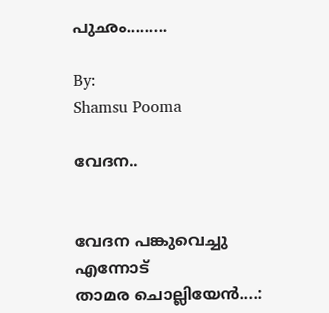പുഛം.........

By:
Shamsu Pooma

വേദന..


വേദന പങ്കുവെച്ചു എന്നോട്‌
താമര ചൊല്ലിയേൻ....: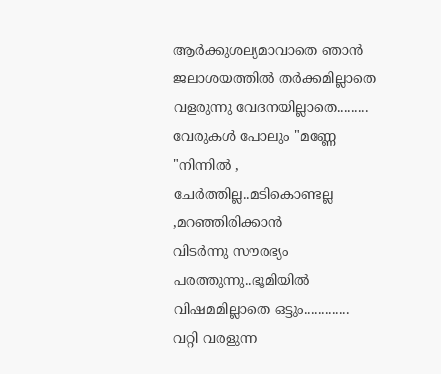ആർക്കുശല്യമാവാതെ ഞാൻ
ജലാശയത്തിൽ തർക്കമില്ലാതെ
വളരുന്നു വേദനയില്ലാതെ.........
വേരുകൾ പോലും "മണ്ണേ "നിന്നിൽ ,
ചേർത്തില്ല..മടികൊണ്ടല്ല ,മറഞ്ഞിരിക്കാൻ
വിടർന്നു സൗരഭ്യം പരത്തുന്നു..ഭൂമിയിൽ
വിഷമമില്ലാതെ ഒട്ടും.............
വറ്റി വരളുന്ന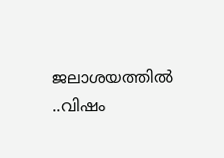ജലാശയത്തിൽ ..വിഷം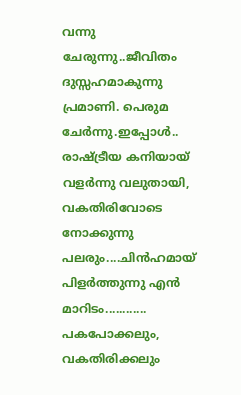വന്നു ചേരുന്നു..ജീവിതം ദുസ്സഹമാകുന്നു
പ്രമാണി. പെരുമ ചേർന്നു.ഇപ്പോൾ.. രാഷ്ട്രീയ കനിയായ്‌
വളർന്നു വലുതായി, വകതിരിവോടെ
നോക്കുന്നു പലരും....ചിൻഹമായ്‌
പിളർത്തുന്നു എൻ മാറിടം............
പകപോക്കലും, വകതിരിക്കലും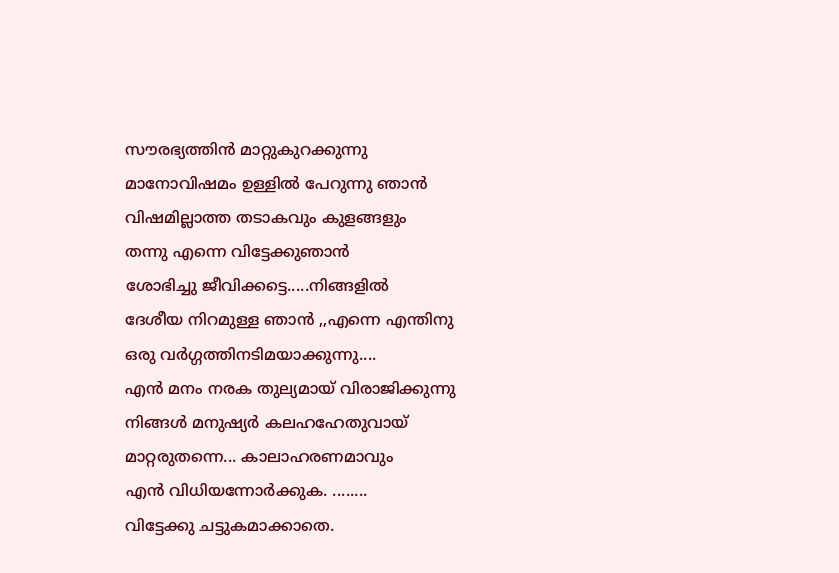സൗരഭ്യത്തിൻ മാറ്റുകുറക്കുന്നു
മാനോവിഷമം ഉള്ളിൽ പേറുന്നു ഞാൻ
വിഷമില്ലാത്ത തടാകവും കുളങ്ങളും
തന്നു എന്നെ വിട്ടേക്കുഞാൻ
ശോഭിച്ചു ജീവിക്കട്ടെ.....നിങ്ങളിൽ
ദേശീയ നിറമുള്ള ഞാൻ ,,എന്നെ എന്തിനു
ഒരു വർഗ്ഗത്തിനടിമയാക്കുന്നു....
എൻ മനം നരക തുല്യമായ്‌ വിരാജിക്കുന്നു
നിങ്ങൾ മനുഷ്യർ കലഹഹേതുവായ്‌
മാറ്റരുതന്നെ... കാലാഹരണമാവും
എൻ വിധിയന്നോർക്കുക. ........
വിട്ടേക്കു ചട്ടുകമാക്കാതെ.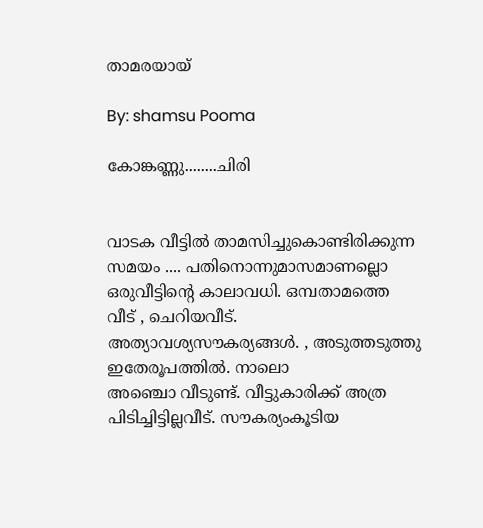താമരയായ്‌

By: shamsu Pooma

കോങ്കണ്ണു........ചിരി


വാടക വീട്ടിൽ താമസിച്ചുകൊണ്ടിരിക്കുന്ന
സമയം .... പതിനൊന്നുമാസമാണല്ലൊ
ഒരുവീട്ടിന്റെ കാലാവധി. ഒമ്പതാമത്തെ
വീട്‌ , ചെറിയവീട്‌. അത്യാവശ്യസൗകര്യങ്ങൾ. , അടുത്തടുത്തു ഇതേരൂപത്തിൽ. നാലൊ
അഞ്ചൊ വീടുണ്ട്‌. വീട്ടുകാരിക്ക്‌ അത്ര
പിടിച്ചിട്ടില്ലവീട്‌. സൗകര്യംകൂടിയ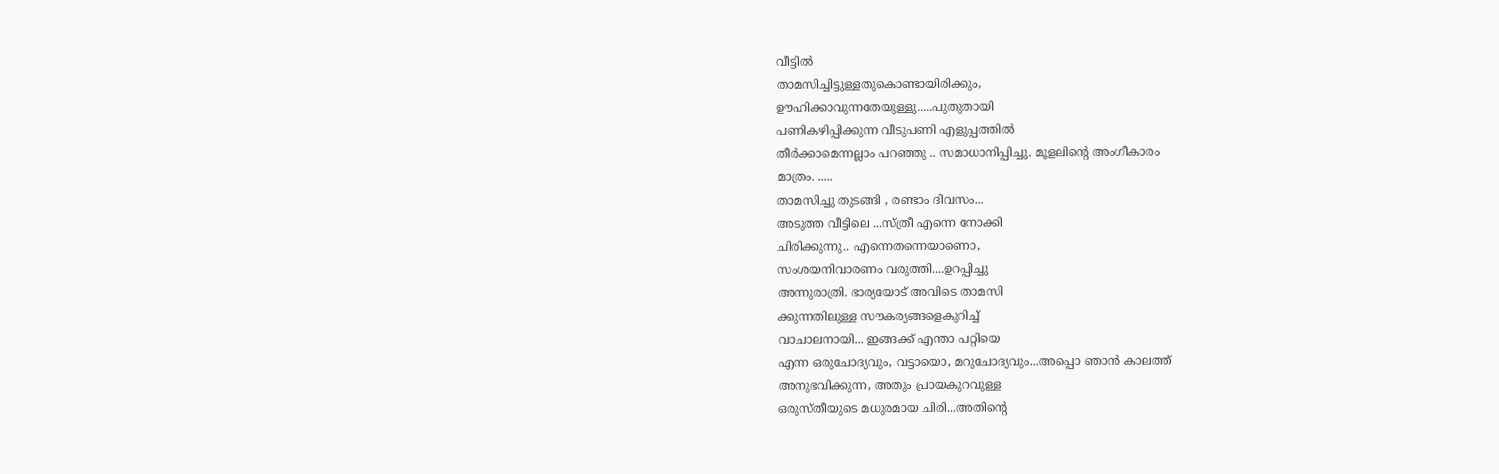വീട്ടിൽ
താമസിച്ചിട്ടുള്ളതുകൊണ്ടായിരിക്കും,
ഊഹിക്കാവുന്നതേയുള്ളു.....പുതുതായി
പണികഴിപ്പിക്കുന്ന വീടുപണി എളുപ്പത്തിൽ
തീർക്കാമെന്നല്ലാം പറഞ്ഞു .. സമാധാനിപ്പിച്ചു. മൂളലിന്റെ അംഗീകാരം
മാത്രം. .....
താമസിച്ചു തുടങ്ങി , രണ്ടാം ദിവസം...
അടുത്ത വീട്ടിലെ ...സ്ത്രീ എന്നെ നോക്കി
ചിരിക്കുന്നു.. എന്നെതന്നെയാണൊ,
സംശയനിവാരണം വരുത്തി....ഉറപ്പിച്ചു
അന്നുരാത്രി. ഭാര്യയോട്‌ അവിടെ താമസി
ക്കുന്നതിലുള്ള സൗകര്യങ്ങളെകുറിച്ച്‌
വാചാലനായി... ഇങ്ങക്ക്‌ എന്താ പറ്റിയെ
എന്ന ഒരുചോദ്യവും, വട്ടായൊ, മറുചോദ്യവും...അപ്പൊ ഞാൻ കാലത്ത്‌
അനുഭവിക്കുന്ന, അതും പ്രായകുറവുള്ള
ഒരുസ്തീയുടെ മധുരമായ ചിരി...അതിന്റെ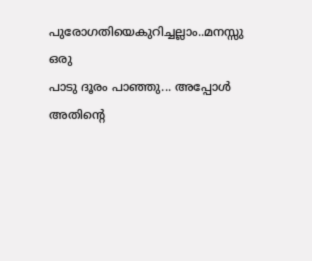പുരോഗതിയെകുറിച്ചല്ലാം..മനസ്സു ഒരു
പാടു ദൂരം പാഞ്ഞു... അപ്പോൾ അതിന്റെ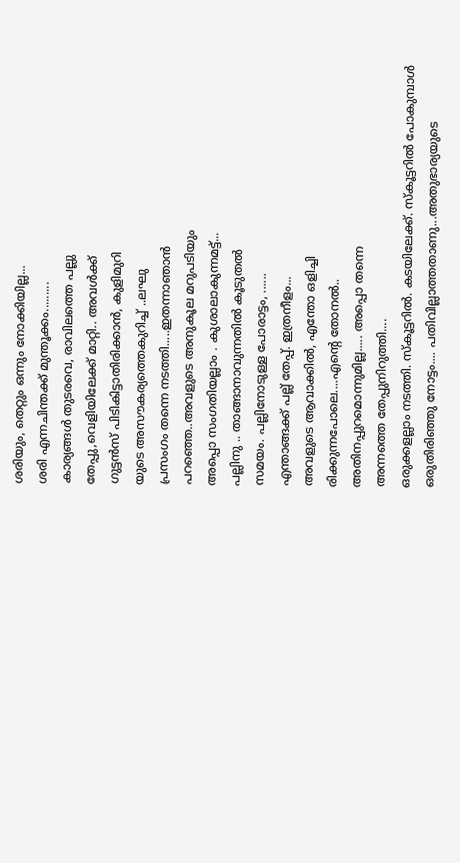ശരിയും, തെറ്റും ഒന്നും നോക്കിയില്ല...
ശരി എന്നചിന്തക്ക്‌ മുന്തൂക്കം.........
കാര്യങ്ങൾ തുടരവെ, രാവിലത്തെ പല്ലു
തേപ്പു,വെളിയിലേക്ക്‌ മാറ്റി.. അവൾക്ക്‌
ഗുട്ടൻസ്‌ പിടികിട്ടാതിരിക്കാൻ, കുളിമുറി
യുടെ അസൗകര്യത്തെകുറിച്ച്‌ ..ലഘു
പ്രസംഗം തന്നെ നടത്തി.....ഇതന്നാഞാൻ
പറഞ്ഞെ..അവളുടെ അനുകൂല മറുപടിയും
അപ്പൊ സംഗതിയല്ലാം . കുശാലാകുന്നമട്ട്‌...
പല്ലിനു .. താങ്ങാനാവുന്നതിൽ കൂടുതൽ
സമയം. പല്ലിനോടുള്ള പോരാട്ടം, ......
എന്താങ്ങക്ക്‌ പല്ല് തേപ്പ്‌. ഇത്രനീളം...
അവളുടെ ആവാക്കിൽ, എന്തോ ഒളിച്ചി
രിക്കുന്നപോലെ....എന്റെ തോനൽ..
അതിനപ്പുറമൊന്നുമില്ല..... അപ്പൊ തന്നെ
അന്നത്തെ തേപ്പുനിറുത്തി....
ഒരുക്കളല്ലാം നടത്തി. സ്കൂട്ടറിൽ. കടയിലേക്ക്‌. സ്കൂട്ടറിൽ പോകുമ്പാൾ
ഒരുതിരിഞ്ഞു നോട്ടം.... പതിവില്ലാത്തതാണു...അതുഭാര്യയുടെ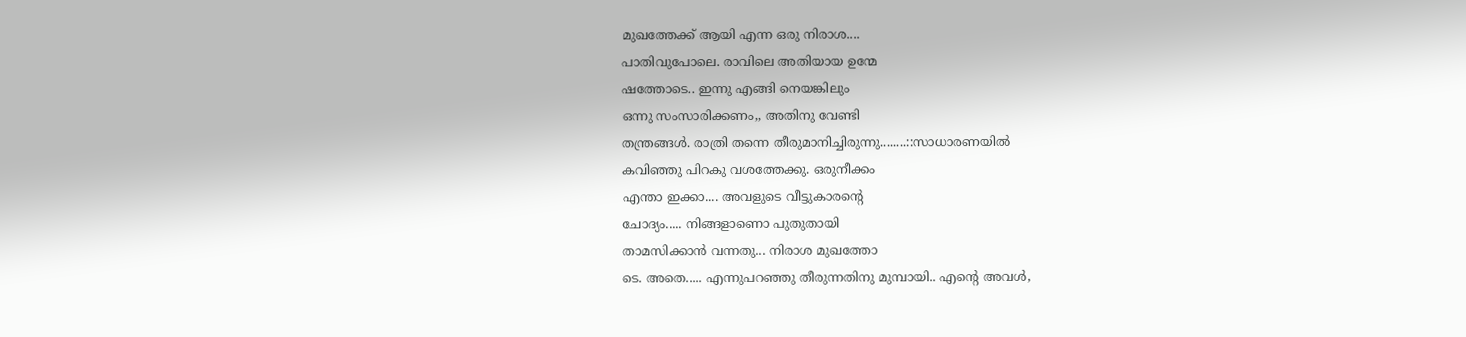മുഖത്തേക്ക്‌ ആയി എന്ന ഒരു നിരാശ....
പാതിവുപോലെ. രാവിലെ അതിയായ ഉന്മേ
ഷത്തോടെ.. ഇന്നു എങ്ങി നെയങ്കിലും
ഒന്നു സംസാരിക്കണം,, അതിനു വേണ്ടി
തന്ത്രങ്ങൾ. രാത്രി തന്നെ തീരുമാനിച്ചിരുന്നു........::സാധാരണയിൽ
കവിഞ്ഞു പിറകു വശത്തേക്കു. ഒരുനീക്കം
എന്താ ഇക്കാ.... അവളുടെ വീട്ടുകാരന്റെ
ചോദ്യം..... നിങ്ങളാണൊ പുതുതായി
താമസിക്കാൻ വന്നതു... നിരാശ മുഖത്തോ
ടെ. അതെ..... എന്നുപറഞ്ഞു തീരുന്നതിനു മുമ്പായി.. എന്റെ അവൾ,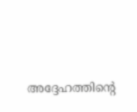അദ്ദേഹത്തിന്റെ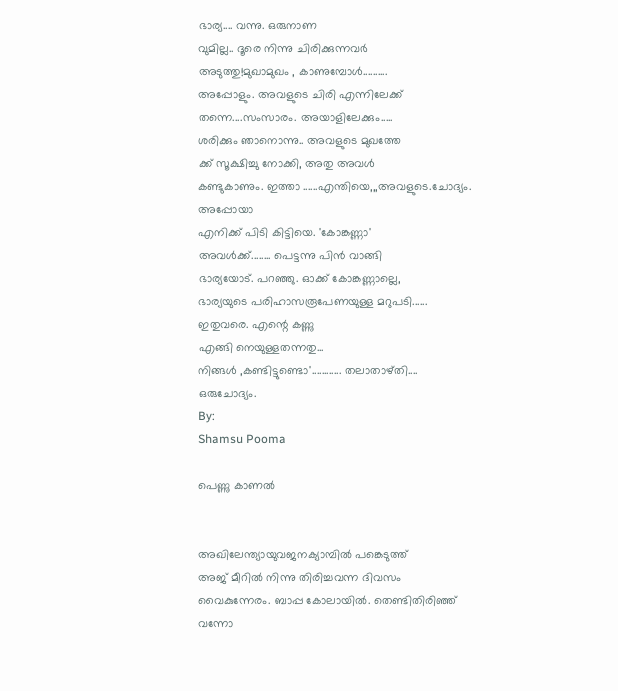ഭാര്യ.... വന്നു. ഒരുനാണ
വുമില്ല.. ദൂരെ നിന്നു ചിരിക്കുന്നവർ
അടുത്തു!മുഖാമുഖം , കാണുമ്പോൾ..........
അപ്പോളും. അവളുടെ ചിരി എന്നിലേക്ക്‌
തന്നെ....സംസാരം. അയാളിലേക്കും.....
ശരിക്കും ഞാനൊന്നു.. അവളുടെ മുഖത്തേ
ക്ക്‌ സൂക്ഷിച്ചു നോക്കി, അതു അവൾ
കണ്ടുകാണും. ഇത്താ ......എന്തിയെ,,,അവളുടെ.ചോദ്യം. അപ്പോയാ
എനിക്ക്‌ പിടി കിട്ടിയെ. 'കോങ്കണ്ണാ'
അവൾക്ക്‌........ പെട്ടന്നു പിൻ വാങ്ങി
ഭാര്യയോട്‌. പറഞ്ഞു. ഓക്ക്‌ കോങ്കണ്ണാല്ലെ,
ഭാര്യയുടെ പരിഹാസരൂപേണയുള്ള മറുപടി...... ഇതുവരെ. എന്റെ കണ്ണു
എങ്ങി നെയുള്ളതന്നതു...
നിങ്ങൾ ,കണ്ടിട്ടുണ്ടൊ'............ തലാതാഴ്തി....
ഒരുചോദ്യം.
By:
Shamsu Pooma

പെണ്ണു കാണൽ


അഖിലേന്ത്യായുവജനക്യാമ്പിൽ പങ്കെടുത്ത്
അജ്‌ മീറിൽ നിന്നു തിരിച്ചവന്ന ദിവസം വൈകുന്നേരം. ബാപ്പ കോലായിൽ. തെണ്ടിതിരിഞ്ഞ്‌ വന്നോ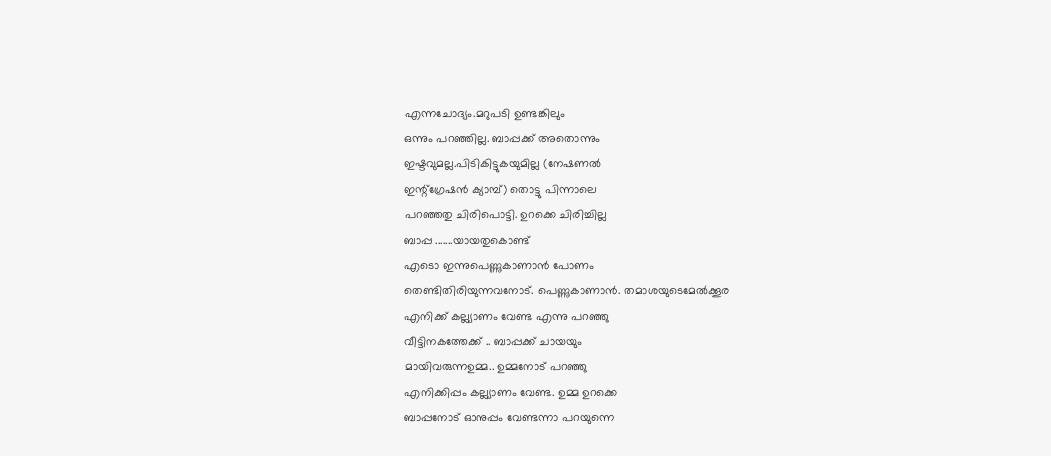എന്നചോദ്യം.മറുപടി ഉണ്ടങ്കിലും
ഒന്നും പറഞ്ഞില്ല. ബാപ്പക്ക്‌ അതൊന്നും
ഇഷ്ടവുമല്ല.പിടികിട്ടുകയുമില്ല (നേഷണൽ
ഇന്റ്ഗ്രേഷൻ ക്യാമ്പ്‌) തൊട്ടു പിന്നാലെ
പറഞ്ഞതു ചിരിപൊട്ടി. ഉറക്കെ ചിരിച്ചില്ല
ബാപ്പ .......യായതുകൊണ്ട്‌
എടൊ ഇന്നുപെണ്ണുകാണാൻ പോണം
തെണ്ടിതിരിയുന്നവനോട്‌. പെണ്ണുകാണാൻ. തമാശയുടെമേൽക്കൂര
എനിക്ക്‌ കല്ല്യാണം വേണ്ട എന്നു പറഞ്ഞു
വീട്ടിനകത്തേക്ക്‌ .. ബാപ്പക്ക്‌ ചായയും
മായിവരുന്നഉമ്മ.. ഉമ്മനോട്‌ പറഞ്ഞു
എനിക്കിപ്പം കല്ല്യാണം വേണ്ട. ഉമ്മ ഉറക്കെ
ബാപ്പനോട്‌ ഓനുപ്പം വേണ്ടന്നാ പറയുന്നെ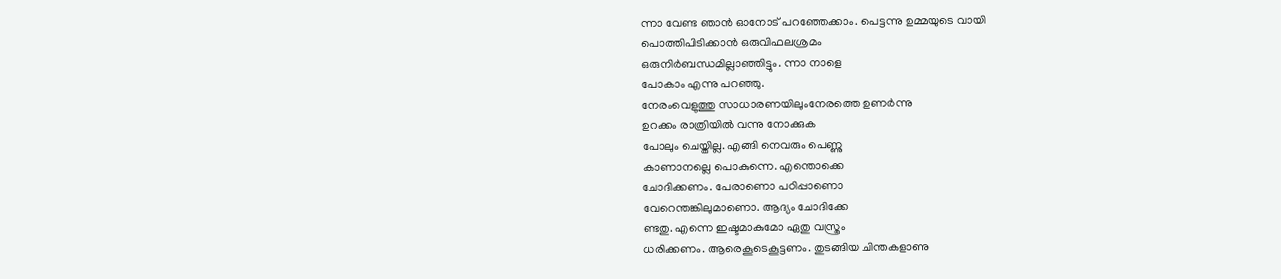ന്നാ വേണ്ട ഞാൻ ഓനോട്‌ പറഞ്ഞേക്കാം. പെട്ടന്നു ഉമ്മയുടെ വായി
പൊത്തിപിടിക്കാൻ ഒരുവിഫലശ്രമം
ഒരുനിർബന്ധമില്ലാഞ്ഞിട്ടും. ന്നാ നാളെ
പോകാം എന്നു പറഞ്ഞു.
നേരംവെളുത്തു സാധാരണയിലുംനേരത്തെ ഉണർന്നു
ഉറക്കം രാത്രിയിൽ വന്നു നോക്കുക
പോലും ചെയ്തില്ല. എങ്ങി നെവരും പെണ്ണു
കാണാനല്ലെ പൊകുന്നെ. എന്തൊക്കെ
ചോദിക്കണം. പേരാണൊ പഠിപ്പാണൊ
വേറെന്തങ്കിലുമാണൊ. ആദ്യം ചോദിക്കേ
ണ്ടതു. എന്നെ ഇഷ്ടമാകുമോ ഏതു വസ്ത്രം
ധരിക്കണം. ആരെകൂടെകൂട്ടണം. തുടങ്ങിയ ചിന്തകളാണു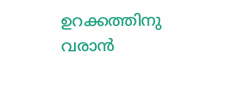ഉറക്കത്തിനു
വരാൻ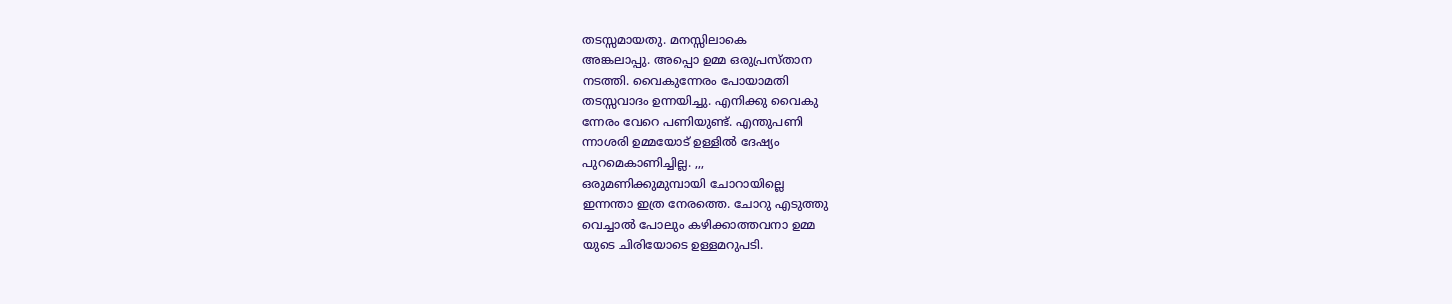തടസ്സമായതു. മനസ്സിലാകെ
അങ്കലാപ്പു. അപ്പൊ ഉമ്മ ഒരുപ്രസ്താന
നടത്തി. വൈകുന്നേരം പോയാമതി
തടസ്സവാദം ഉന്നയിച്ചു. എനിക്കു വൈകു
ന്നേരം വേറെ പണിയുണ്ട്‌. എന്തുപണി
ന്നാശരി ഉമ്മയോട്‌ ഉള്ളിൽ ദേഷ്യം
പുറമെകാണിച്ചില്ല. ,,,
ഒരുമണിക്കുമുമ്പായി ചോറായില്ലെ
ഇന്നന്താ ഇത്ര നേരത്തെ. ചോറു എടുത്തു
വെച്ചാൽ പോലും കഴിക്കാത്തവനാ ഉമ്മ
യുടെ ചിരിയോടെ ഉള്ളമറുപടി.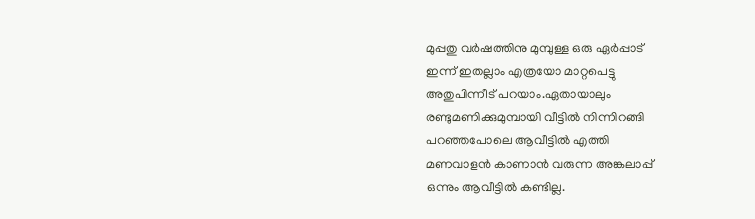മുപ്പതു വർഷത്തിനു മുമ്പുള്ള ഒരു ഏർപ്പാട്‌
ഇന്ന് ഇതല്ലാം എത്രയോ മാറ്റപെട്ടു
അതുപിന്നീട്‌ പറയാം.ഏതായാലും
രണ്ടുമണിക്കുമുമ്പായി വീട്ടിൽ നിന്നിറങ്ങി
പറഞ്ഞപോലെ ആവീട്ടിൽ എത്തി
മണവാളൻ കാണാൻ വരുന്ന അങ്കലാപ്പ്‌
ഒന്നും ആവീട്ടിൽ കണ്ടില്ല.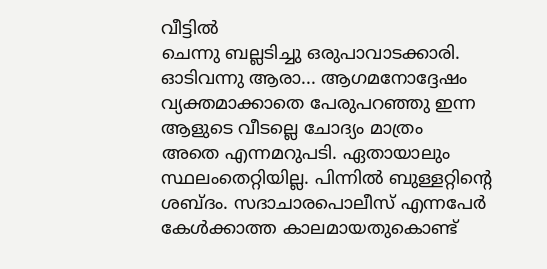വീട്ടിൽ
ചെന്നു ബല്ലടിച്ചു ഒരുപാവാടക്കാരി.
ഓടിവന്നു ആരാ... ആഗമനോദ്ദേഷം
വ്യക്തമാക്കാതെ പേരുപറഞ്ഞു ഇന്ന
ആളുടെ വീടല്ലെ ചോദ്യം മാത്രം
അതെ എന്നമറുപടി. ഏതായാലും
സ്ഥലംതെറ്റിയില്ല. പിന്നിൽ ബുള്ളറ്റിന്റെ
ശബ്ദം. സദാചാരപൊലീസ്‌ എന്നപേർ
കേൾക്കാത്ത കാലമായതുകൊണ്ട്‌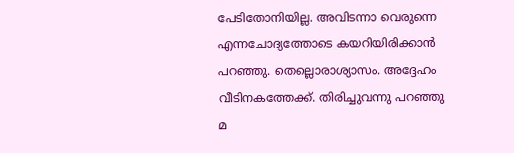പേടിതോനിയില്ല. അവിടന്നാ വെരുന്നെ
എന്നചോദ്യത്തോടെ കയറിയിരിക്കാൻ
പറഞ്ഞു. തെല്ലൊരാശ്യാസം. അദ്ദേഹം
വീടിനകത്തേക്ക്‌. തിരിച്ചുവന്നു പറഞ്ഞു
മ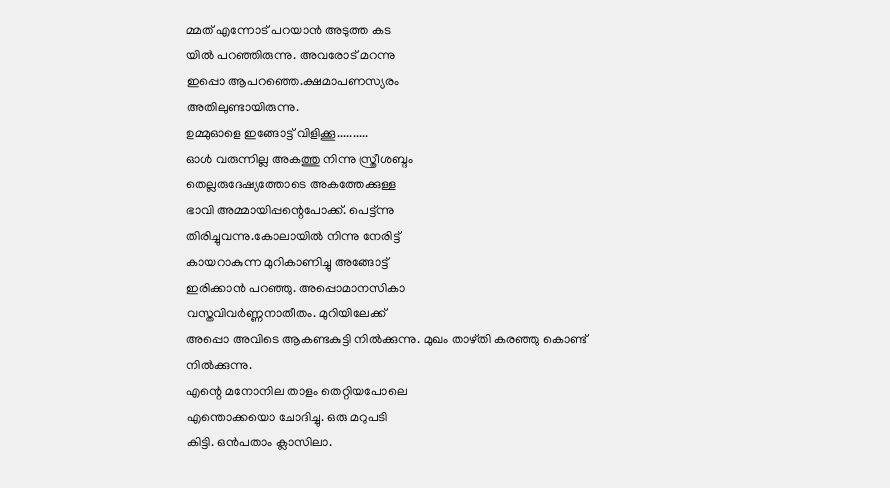മ്മത്‌ എന്നോട്‌ പറയാൻ അടുത്ത കട
യിൽ പറഞ്ഞിരുന്നു. അവരോട്‌ മറന്നു
ഇപ്പൊ ആപറഞ്ഞെ.ക്ഷമാപണസ്യരം
അതിലുണ്ടായിരുന്നു.
ഉമ്മുഓളെ ഇങ്ങോട്ട്‌ വിളിക്കൂ..........
ഓൾ വരുന്നില്ല അകത്തു നിന്നു സ്ത്രീശബ്ദം
തെല്ലരുദേഷ്യത്തോടെ അകത്തേക്കുള്ള
ഭാവി അമ്മായിപ്പന്റെപോക്ക്‌. പെട്ട്ന്നു
തിരിച്ചുവന്നു.കോലായിൽ നിന്നു നേരിട്ട്‌
കായറാകുന്ന മുറികാണിച്ചു അങ്ങോട്ട്‌
ഇരിക്കാൻ പറഞ്ഞു. അപ്പൊമാനസികാ
വസ്തവിവർണ്ണനാതീതം. മുറിയിലേക്ക്‌
അപ്പൊ അവിടെ ആകണ്ടകുട്ടി നിൽക്കുന്നു. മുഖം താഴ്തി കരഞ്ഞു കൊണ്ട്‌
നിൽക്കുന്നു.
എന്റെ മനോനില താളം തെറ്റിയപോലെ
എന്തൊക്കയൊ ചോദിച്ചു. ഒരു മറുപടി
കിട്ടി. ഒൻപതാം ക്ലാസിലാ.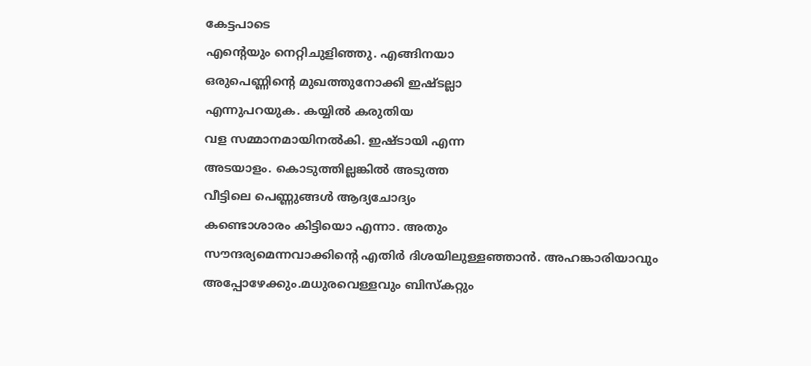കേട്ടപാടെ
എന്റെയും നെറ്റിചുളിഞ്ഞു. എങ്ങിനയാ
ഒരുപെണ്ണിന്റെ മുഖത്തുനോക്കി ഇഷ്ടല്ലാ
എന്നുപറയുക. കയ്യിൽ കരുതിയ
വള സമ്മാനമായിനൽകി. ഇഷ്ടായി എന്ന
അടയാളം. കൊടുത്തില്ലങ്കിൽ അടുത്ത
വീട്ടിലെ പെണ്ണുങ്ങൾ ആദ്യചോദ്യം
കണ്ടൊശാരം കിട്ടിയൊ എന്നാ. അതും
സൗന്ദര്യമെന്നവാക്കിന്റെ എതിർ ദിശയിലുള്ളഞ്ഞാൻ. അഹങ്കാരിയാവും
അപ്പോഴേക്കും.മധുരവെള്ളവും ബിസ്കറ്റും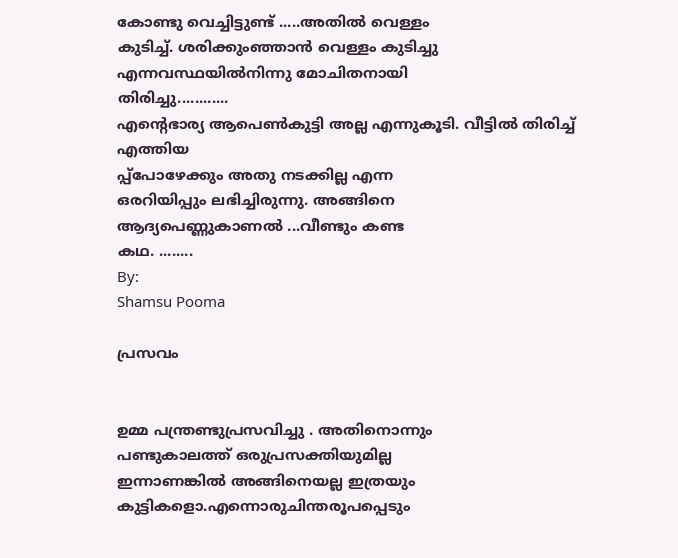കോണ്ടു വെച്ചിട്ടുണ്ട്‌ .....അതിൽ വെള്ളം
കുടിച്ച്‌. ശരിക്കുംഞ്ഞാൻ വെള്ളം കുടിച്ചു
എന്നവസ്ഥയിൽനിന്നു മോചിതനായി
തിരിച്ചു............
എന്റെഭാര്യ ആപെൺകുട്ടി അല്ല എന്നുകൂടി. വീട്ടിൽ തിരിച്ച്‌ എത്തിയ
പ്പ്പോഴേക്കും അതു നടക്കില്ല എന്ന
ഒരറിയിപ്പും ലഭിച്ചിരുന്നു. അങ്ങിനെ
ആദ്യപെണ്ണുകാണൽ ...വീണ്ടും കണ്ട
കഥ. ........
By:
Shamsu Pooma

പ്രസവം


ഉമ്മ പന്ത്രണ്ടുപ്രസവിച്ചു . അതിനൊന്നും
പണ്ടുകാലത്ത്‌ ഒരുപ്രസക്തിയുമില്ല
ഇന്നാണങ്കിൽ അങ്ങിനെയല്ല ഇത്രയും
കുട്ടികളൊ.എന്നൊരുചിന്തരൂപപ്പെടും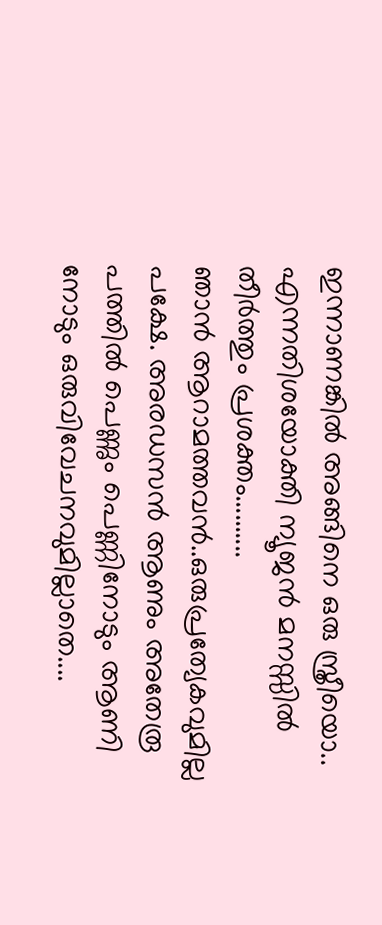ഇന്നാണങ്കിൽ അങ്ങിനെ ഒരു സ്ത്രീയൊ..
എന്നതിശയോക്തി ന്യൂജൻ മനസ്സിൽ
തീർത്തും പ്രശക്തം..........
ഞാൻ ആറാമത്തവൻ..ഒരുപ്രത്യേകവുമില്ല
പക്ഷേ. അരഡസൻ ആണും അതേരൂ
പത്തിൽ പെണ്ണും പെണ്ണിനോടും ആണി
നോടും ഒരുവിവേചനവുമില്ലാതെ....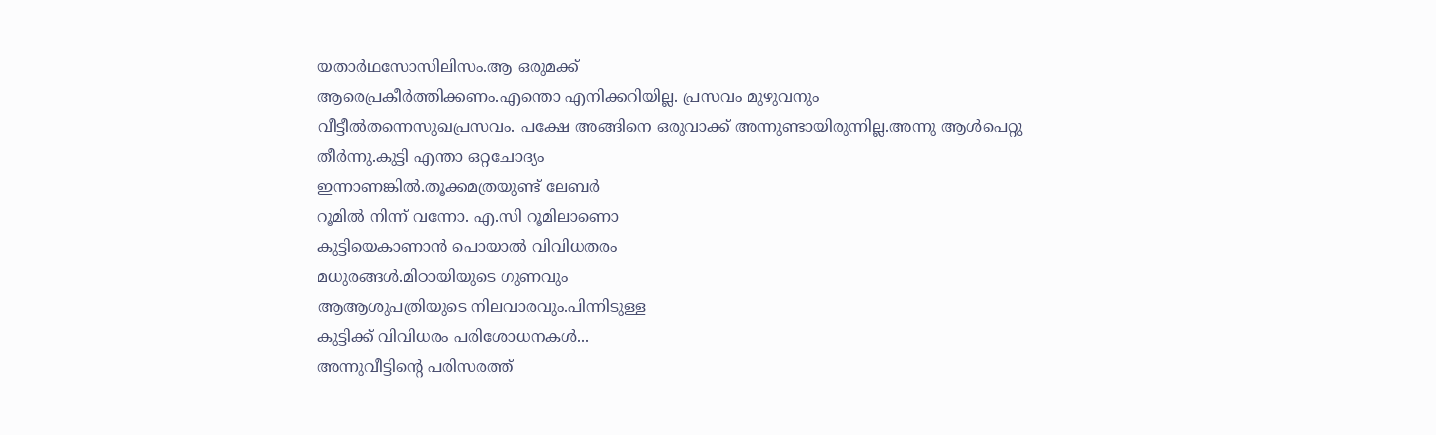യതാർഥസോസിലിസം.ആ ഒരുമക്ക്‌
ആരെപ്രകീർത്തിക്കണം.എന്തൊ എനിക്കറിയില്ല. പ്രസവം മുഴുവനും
വീട്ടീൽതന്നെസുഖപ്രസവം. പക്ഷേ അങ്ങിനെ ഒരുവാക്ക്‌ അന്നുണ്ടായിരുന്നില്ല.അന്നു ആൾപെറ്റു
തീർന്നു.കുട്ടി എന്താ ഒറ്റചോദ്യം
ഇന്നാണങ്കിൽ.തൂക്കമത്രയുണ്ട്‌ ലേബർ
റൂമിൽ നിന്ന് വന്നോ. എ.സി റൂമിലാണൊ
കുട്ടിയെകാണാൻ പൊയാൽ വിവിധതരം
മധുരങ്ങൾ.മിഠായിയുടെ ഗുണവും
ആആശുപത്രിയുടെ നിലവാരവും.പിന്നിടുള്ള
കുട്ടിക്ക്‌ വിവിധരം പരിശോധനകൾ...
അന്നുവീട്ടിന്റെ പരിസരത്ത്‌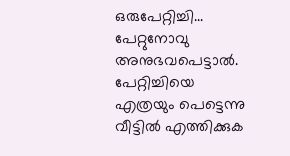ഒരുപേറ്റിച്ചി...
പേറ്റുനോവു അനുഭവപെട്ടാൽ. പേറ്റിച്ചിയെ
എത്രയും പെട്ടെന്നു വീട്ടിൽ എത്തിക്കുക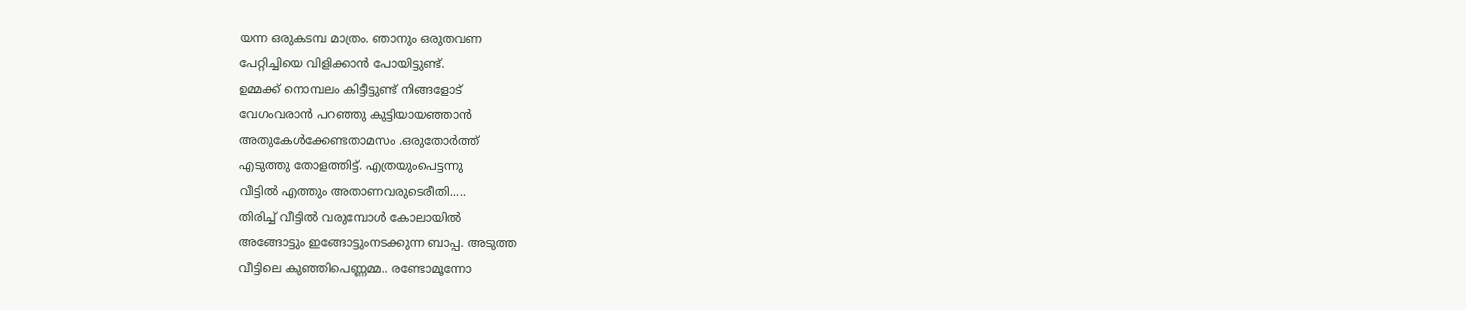യന്ന ഒരുകടമ്പ മാത്രം. ഞാനും ഒരുതവണ
പേറ്റിച്ചിയെ വിളിക്കാൻ പോയിട്ടുണ്ട്‌.
ഉമ്മക്ക്‌ നൊമ്പലം കിട്ടീട്ടുണ്ട്‌ നിങ്ങളോട്‌
വേഗംവരാൻ പറഞ്ഞു കുട്ടിയായഞ്ഞാൻ
അതുകേൾക്കേണ്ടതാമസം .ഒരുതോർത്ത്‌
എടുത്തു തോളത്തിട്ട്‌. എത്രയുംപെട്ടന്നു
വീട്ടിൽ എത്തും അതാണവരുടെരീതി.....
തിരിച്ച്‌ വീട്ടിൽ വരുമ്പോൾ കോലായിൽ
അങ്ങോട്ടും ഇങ്ങോട്ടുംനടക്കുന്ന ബാപ്പ. അടുത്ത
വീട്ടിലെ കുഞ്ഞിപെണ്ണമ്മ.. രണ്ടോമൂന്നോ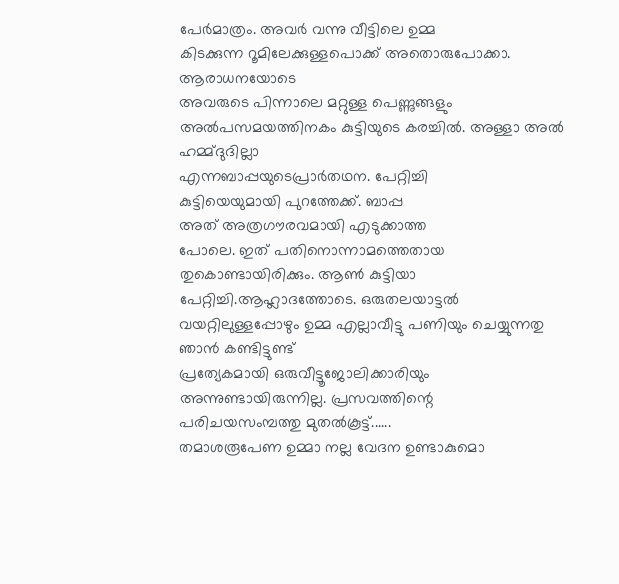പേർമാത്രം. അവർ വന്നു വീട്ടിലെ ഉമ്മ
കിടക്കുന്ന റൂമിലേക്കുള്ളപൊക്ക്‌ അതൊരുപോക്കാ. ആരാധനയോടെ
അവരുടെ പിന്നാലെ മറ്റുള്ള പെണ്ണുങ്ങളും
അൽപസമയത്തിനകം കുട്ടിയുടെ കരച്ചിൽ. അള്ളാ അൽ ഹമ്മ്ദുദില്ലാ
എന്നബാപ്പയുടെപ്രാർതഥന. പേറ്റിച്ചി
കുട്ടിയെയുമായി പുറത്തേക്ക്‌. ബാപ്പ
അത്‌ അത്രഗൗരവമായി എടുക്കാത്ത
പോലെ. ഇത്‌ പതിനൊന്നാമത്തെതായ
തുകൊണ്ടായിരിക്കും. ആൺ കുട്ടിയാ
പേറ്റിച്ചി.ആഹ്ലാദത്തോടെ. ഒരുതലയാട്ടൽ
വയറ്റിലുള്ളപ്പോഴും ഉമ്മ എല്ലാവീട്ടു പണിയും ചെയ്യുന്നതു ഞാൻ കണ്ടിട്ടുണ്ട്‌
പ്രത്യേകമായി ഒരുവീട്ടൂജോലിക്കാരിയും
അന്നുണ്ടായിരുന്നില്ല. പ്രസവത്തിന്റെ
പരിചയസംമ്പത്തു മുതൽകൂട്ട്‌......
തമാശരൂപേണ ഉമ്മാ നല്ല വേദന ഉണ്ടാകുമൊ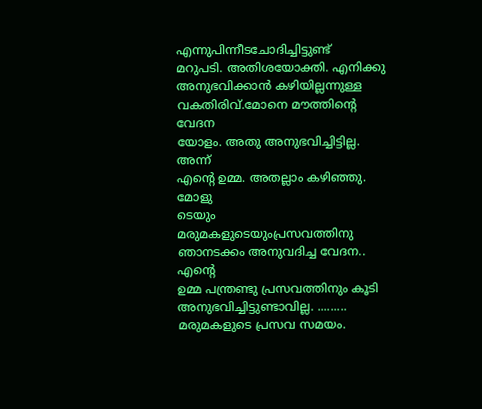എന്നുപിന്നീടചോദിച്ചിട്ടുണ്ട്‌
മറുപടി. അതിശയോക്തി. എനിക്കു
അനുഭവിക്കാൻ കഴിയില്ലന്നുള്ള വകതിരിവ്‌.മോനെ മൗത്തിന്റെ വേദന
യോളം. അതു അനുഭവിച്ചിട്ടില്ല. അന്ന്
എന്റെ ഉമ്മ. അതല്ലാം കഴിഞ്ഞു. മോളു
ടെയും മരുമകളുടെയുംപ്രസവത്തിനു ഞാനടക്കം അനുവദിച്ച വേദന.. എന്റെ
ഉമ്മ പന്ത്രണ്ടു പ്രസവത്തിനും കൂടി
അനുഭവിച്ചിട്ടുണ്ടാവില്ല. .........
മരുമകളുടെ പ്രസവ സമയം.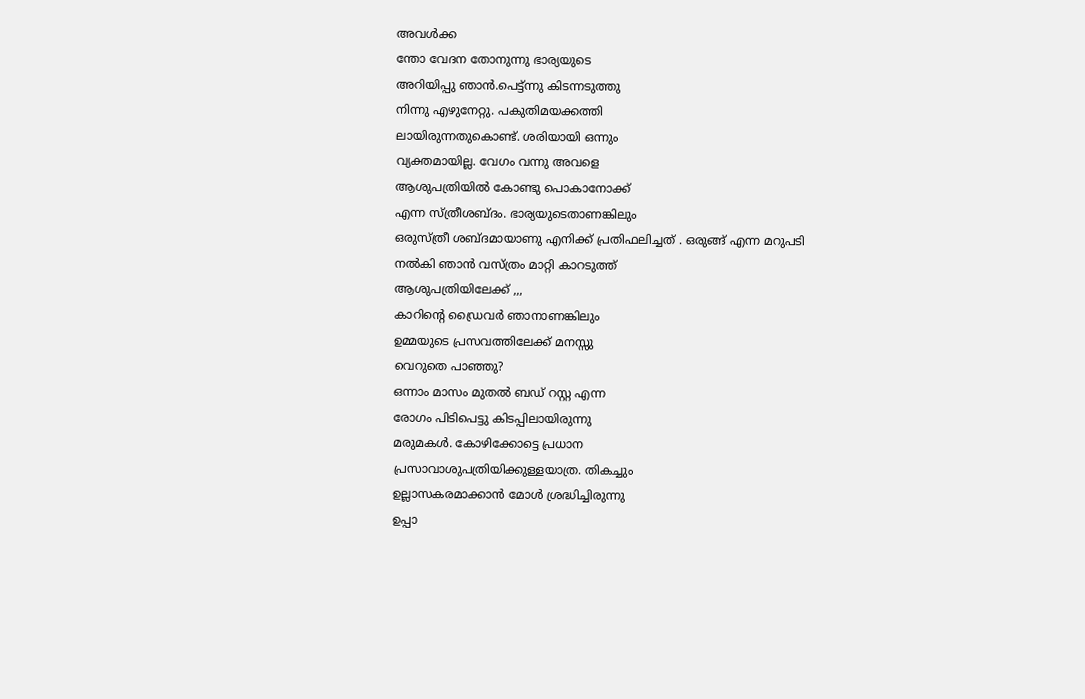അവൾക്ക
ന്തോ വേദന തോനുന്നു ഭാര്യയുടെ
അറിയിപ്പു ഞാൻ.പെട്ട്ന്നു കിടന്നടുത്തു
നിന്നു എഴുനേറ്റു. പകുതിമയക്കത്തി
ലായിരുന്നതുകൊണ്ട്‌. ശരിയായി ഒന്നും
വ്യക്തമായില്ല. വേഗം വന്നു അവളെ
ആശുപത്രിയിൽ കോണ്ടു പൊകാനോക്ക്‌
എന്ന സ്ത്രീശബ്ദം. ഭാര്യയുടെതാണങ്കിലും
ഒരുസ്ത്രീ ശബ്ദമായാണു എനിക്ക്‌ പ്രതിഫലിച്ചത്‌ . ഒരുങ്ങ്‌ എന്ന മറുപടി
നൽകി ഞാൻ വസ്ത്രം മാറ്റി കാറടുത്ത്‌
ആശുപത്രിയിലേക്ക്‌ ,,,
കാറിന്റെ ഡ്രൈവർ ഞാനാണങ്കിലും
ഉമ്മയുടെ പ്രസവത്തിലേക്ക്‌ മനസ്സു
വെറുതെ പാഞ്ഞു?
ഒന്നാം മാസം മുതൽ ബഡ്‌ റസ്റ്റ എന്ന
രോഗം പിടിപെട്ടു കിടപ്പിലായിരുന്നു
മരുമകൾ. കോഴിക്കോട്ടെ പ്രധാന
പ്രസാവാശുപത്രിയിക്കുള്ളയാത്ര. തികച്ചും
ഉല്ലാസകരമാക്കാൻ മോൾ ശ്രദ്ധിച്ചിരുന്നു
ഉപ്പാ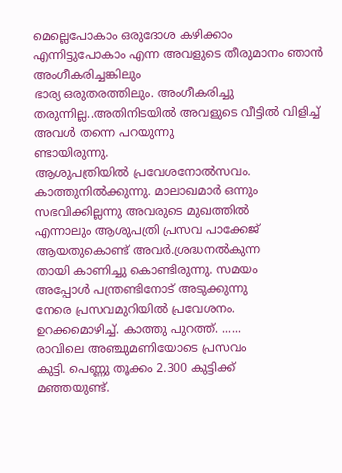മെല്ലെപോകാം ഒരുദോശ കഴിക്കാം
എന്നിട്ടുപോകാം എന്ന അവളുടെ തീരുമാനം ഞാൻ അംഗീകരിച്ചങ്കിലും
ഭാര്യ ഒരുതരത്തിലും. അംഗീകരിച്ചു
തരുന്നില്ല..അതിനിടയിൽ അവളുടെ വീട്ടിൽ വിളിച്ച്‌ അവൾ തന്നെ പറയുന്നു
ണ്ടായിരുന്നു.
ആശുപത്രിയിൽ പ്രവേശനോൽസവം.
കാത്തുനിൽക്കുന്നു. മാലാഖമാർ ഒന്നും
സഭവിക്കില്ലന്നു അവരുടെ മുഖത്തിൽ
എന്നാലും ആശുപത്രി പ്രസവ പാക്കേജ്‌
ആയതുകൊണ്ട്‌ അവർ.ശ്രദ്ധനൽകുന്ന
തായി കാണിച്ചു കൊണ്ടിരുന്നു. സമയം
അപ്പോൾ പന്ത്രണ്ടിനോട്‌ അടുക്കുന്നു
നേരെ പ്രസവമുറിയിൽ പ്രവേശനം.
ഉറക്കമൊഴിച്ച്‌. കാത്തു പുറത്ത്‌. ......
രാവിലെ അഞ്ചുമണിയോടെ പ്രസവം
കുട്ടി. പെണ്ണു തൂക്കം 2.300 കുട്ടിക്ക്‌
മഞ്ഞയുണ്ട്‌.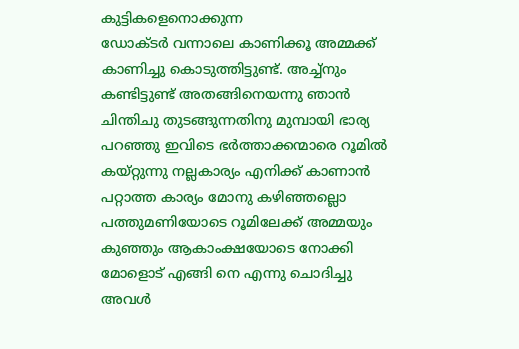കുട്ടികളെനൊക്കുന്ന
ഡോക്ടർ വന്നാലെ കാണിക്കൂ അമ്മക്ക്‌
കാണിച്ചു കൊടുത്തിട്ടുണ്ട്‌. അച്ച്നും
കണ്ടിട്ടുണ്ട്‌ അതങ്ങിനെയന്നു ഞാൻ
ചിന്തിചു തുടങ്ങുന്നതിനു മുമ്പായി ഭാര്യ
പറഞ്ഞു ഇവിടെ ഭർത്താക്കന്മാരെ റൂമിൽ
കയ്റ്റുന്നു നല്ലകാര്യം എനിക്ക്‌ കാണാൻ
പറ്റാത്ത കാര്യം മോനു കഴിഞ്ഞല്ലൊ
പത്തുമണിയോടെ റൂമിലേക്ക്‌ അമ്മയും
കുഞ്ഞും ആകാംക്ഷയോടെ നോക്കി
മോളൊട്‌ എങ്ങി നെ എന്നു ചൊദിച്ചു
അവൾ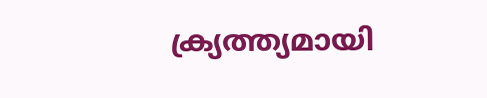ക്ര്യത്ത്യമായി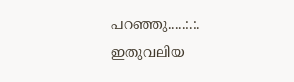പറഞ്ഞു.....:.:.
ഇതുവലിയ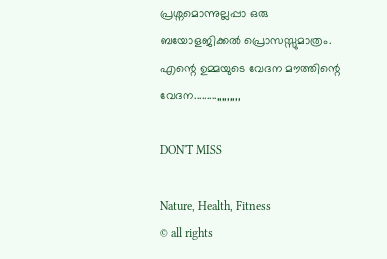പ്രശ്നമൊന്നുല്ലപ്പാ ഒരു
ബയോളജിക്കൽ പ്രൊസസ്സുമാത്രം.
എന്റെ ഉമ്മയുടെ വേദന മൗത്തിന്റെ വേദന.........,,,,,,,,,

DON'T MISS

Nature, Health, Fitness
© all rights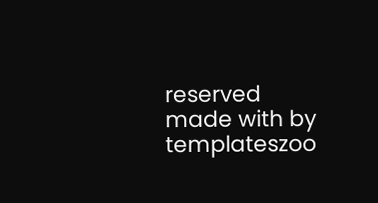reserved
made with by templateszoo